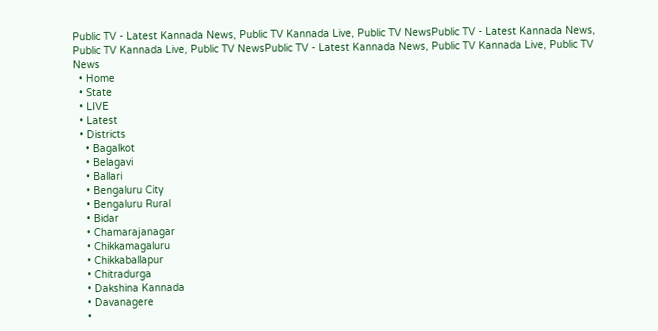Public TV - Latest Kannada News, Public TV Kannada Live, Public TV NewsPublic TV - Latest Kannada News, Public TV Kannada Live, Public TV NewsPublic TV - Latest Kannada News, Public TV Kannada Live, Public TV News
  • Home
  • State
  • LIVE
  • Latest
  • Districts
    • Bagalkot
    • Belagavi
    • Ballari
    • Bengaluru City
    • Bengaluru Rural
    • Bidar
    • Chamarajanagar
    • Chikkamagaluru
    • Chikkaballapur
    • Chitradurga
    • Dakshina Kannada
    • Davanagere
    •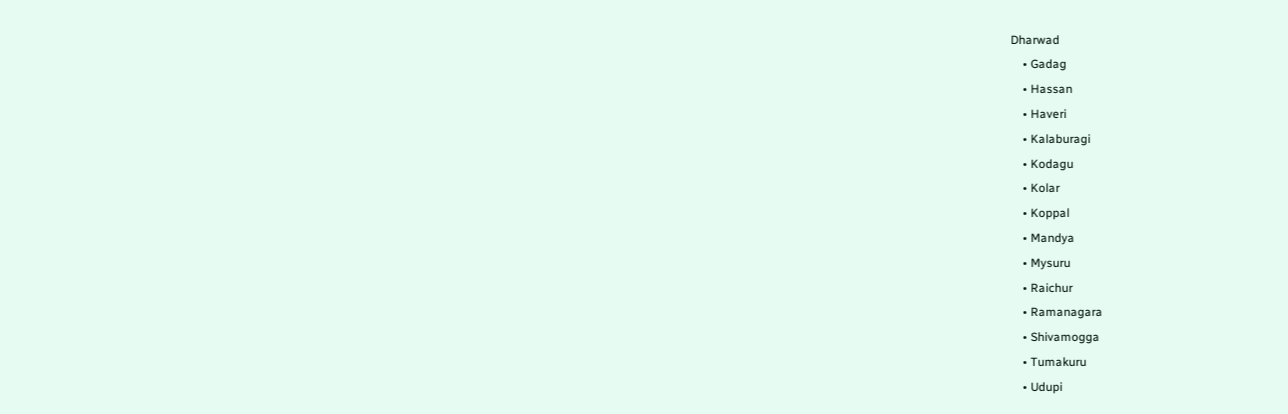Dharwad
    • Gadag
    • Hassan
    • Haveri
    • Kalaburagi
    • Kodagu
    • Kolar
    • Koppal
    • Mandya
    • Mysuru
    • Raichur
    • Ramanagara
    • Shivamogga
    • Tumakuru
    • Udupi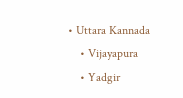• Uttara Kannada
    • Vijayapura
    • Yadgir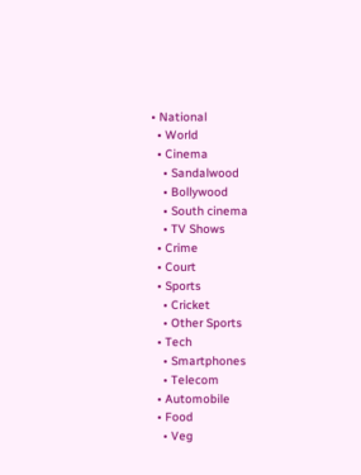• National
  • World
  • Cinema
    • Sandalwood
    • Bollywood
    • South cinema
    • TV Shows
  • Crime
  • Court
  • Sports
    • Cricket
    • Other Sports
  • Tech
    • Smartphones
    • Telecom
  • Automobile
  • Food
    • Veg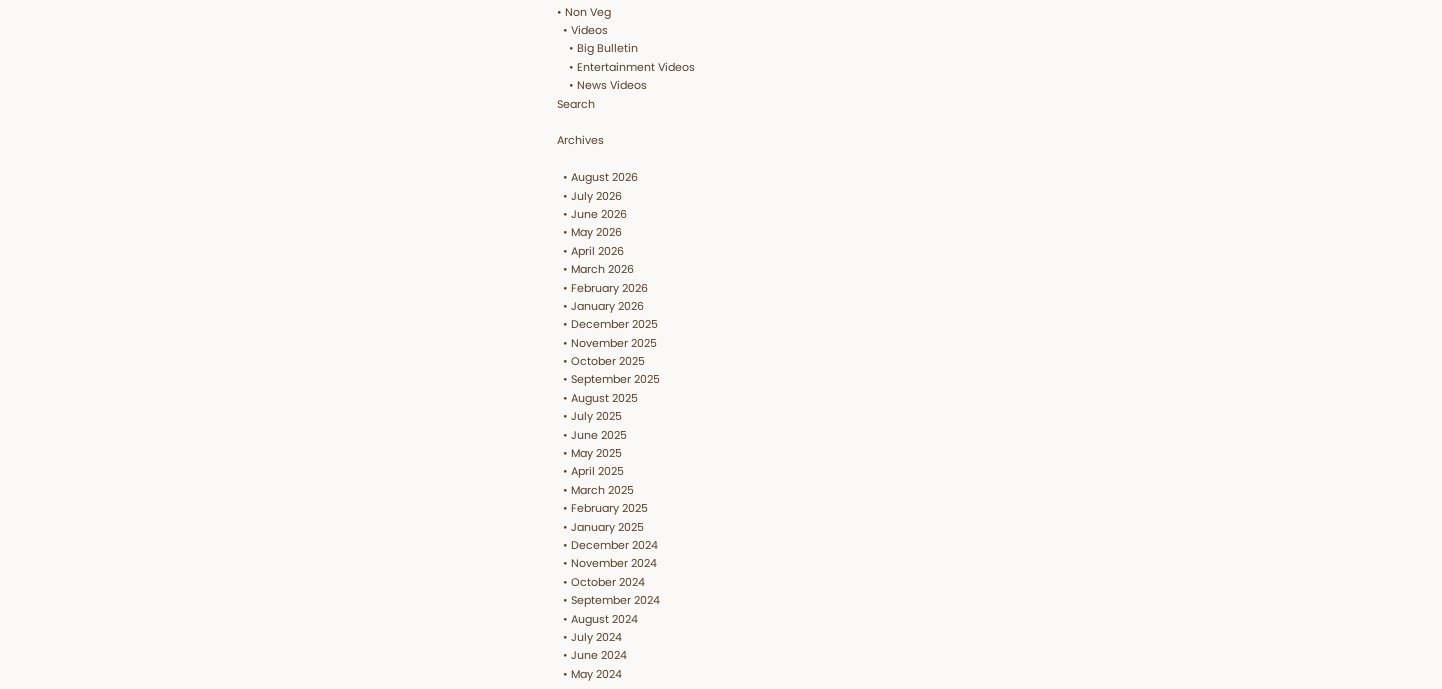• Non Veg
  • Videos
    • Big Bulletin
    • Entertainment Videos
    • News Videos
Search

Archives

  • August 2026
  • July 2026
  • June 2026
  • May 2026
  • April 2026
  • March 2026
  • February 2026
  • January 2026
  • December 2025
  • November 2025
  • October 2025
  • September 2025
  • August 2025
  • July 2025
  • June 2025
  • May 2025
  • April 2025
  • March 2025
  • February 2025
  • January 2025
  • December 2024
  • November 2024
  • October 2024
  • September 2024
  • August 2024
  • July 2024
  • June 2024
  • May 2024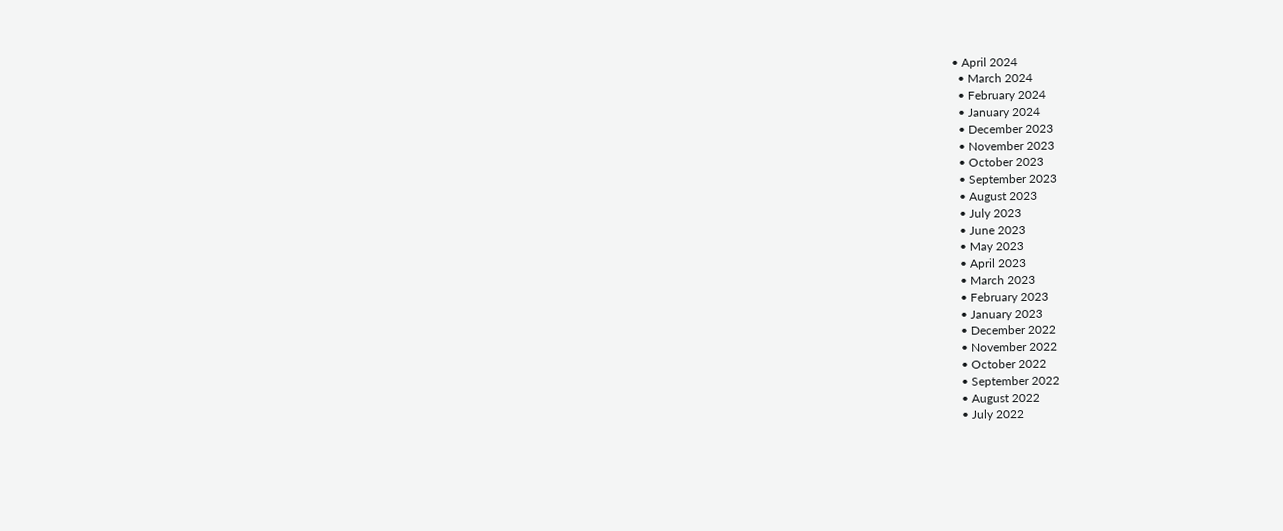• April 2024
  • March 2024
  • February 2024
  • January 2024
  • December 2023
  • November 2023
  • October 2023
  • September 2023
  • August 2023
  • July 2023
  • June 2023
  • May 2023
  • April 2023
  • March 2023
  • February 2023
  • January 2023
  • December 2022
  • November 2022
  • October 2022
  • September 2022
  • August 2022
  • July 2022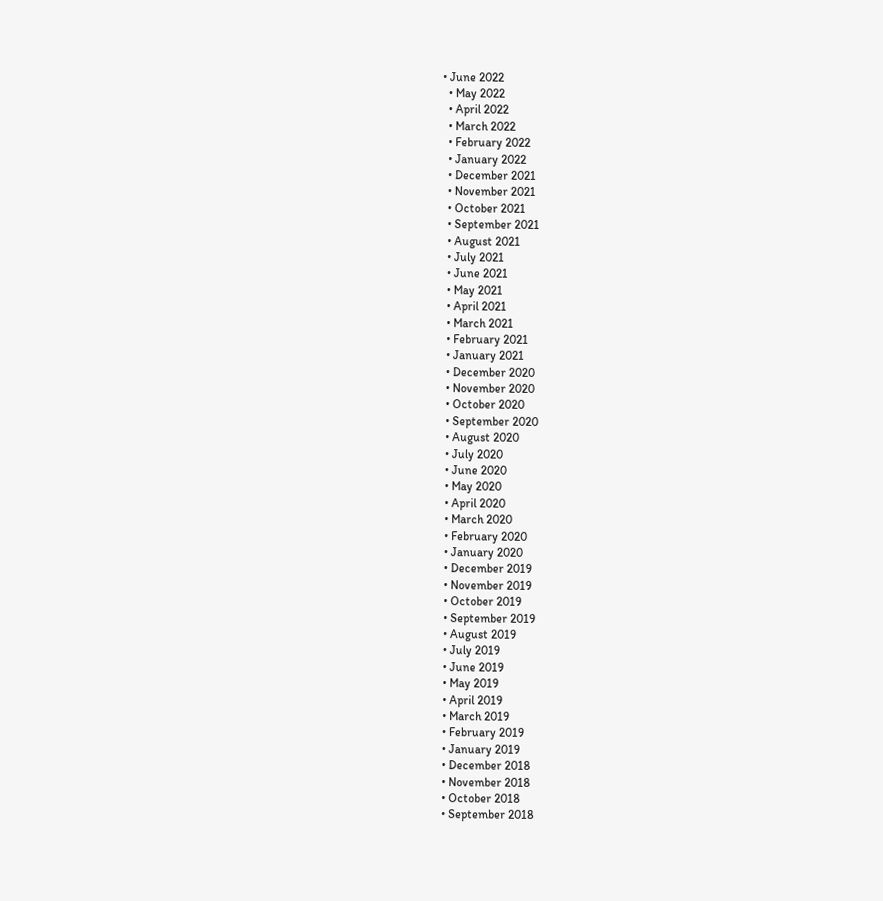• June 2022
  • May 2022
  • April 2022
  • March 2022
  • February 2022
  • January 2022
  • December 2021
  • November 2021
  • October 2021
  • September 2021
  • August 2021
  • July 2021
  • June 2021
  • May 2021
  • April 2021
  • March 2021
  • February 2021
  • January 2021
  • December 2020
  • November 2020
  • October 2020
  • September 2020
  • August 2020
  • July 2020
  • June 2020
  • May 2020
  • April 2020
  • March 2020
  • February 2020
  • January 2020
  • December 2019
  • November 2019
  • October 2019
  • September 2019
  • August 2019
  • July 2019
  • June 2019
  • May 2019
  • April 2019
  • March 2019
  • February 2019
  • January 2019
  • December 2018
  • November 2018
  • October 2018
  • September 2018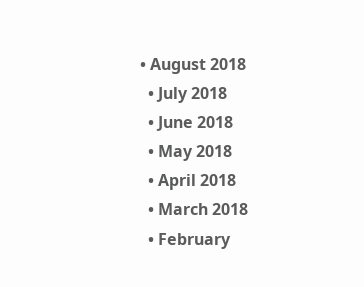• August 2018
  • July 2018
  • June 2018
  • May 2018
  • April 2018
  • March 2018
  • February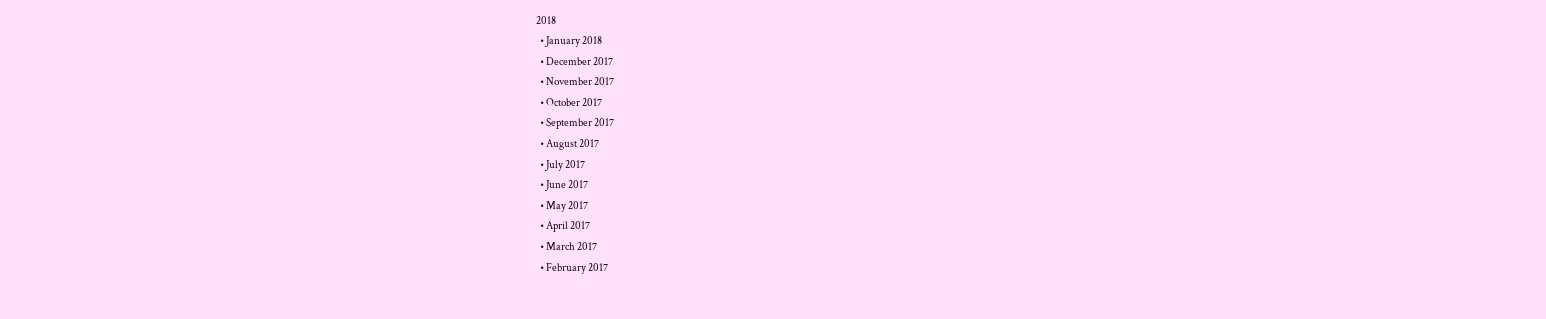2018
  • January 2018
  • December 2017
  • November 2017
  • October 2017
  • September 2017
  • August 2017
  • July 2017
  • June 2017
  • May 2017
  • April 2017
  • March 2017
  • February 2017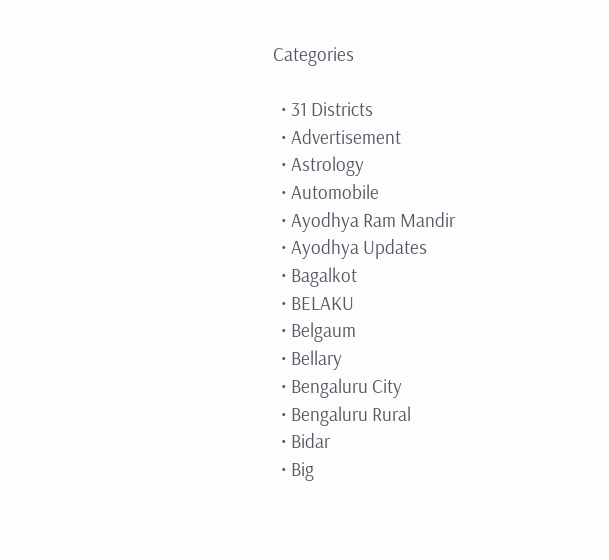Categories

  • 31 Districts
  • Advertisement
  • Astrology
  • Automobile
  • Ayodhya Ram Mandir
  • Ayodhya Updates
  • Bagalkot
  • BELAKU
  • Belgaum
  • Bellary
  • Bengaluru City
  • Bengaluru Rural
  • Bidar
  • Big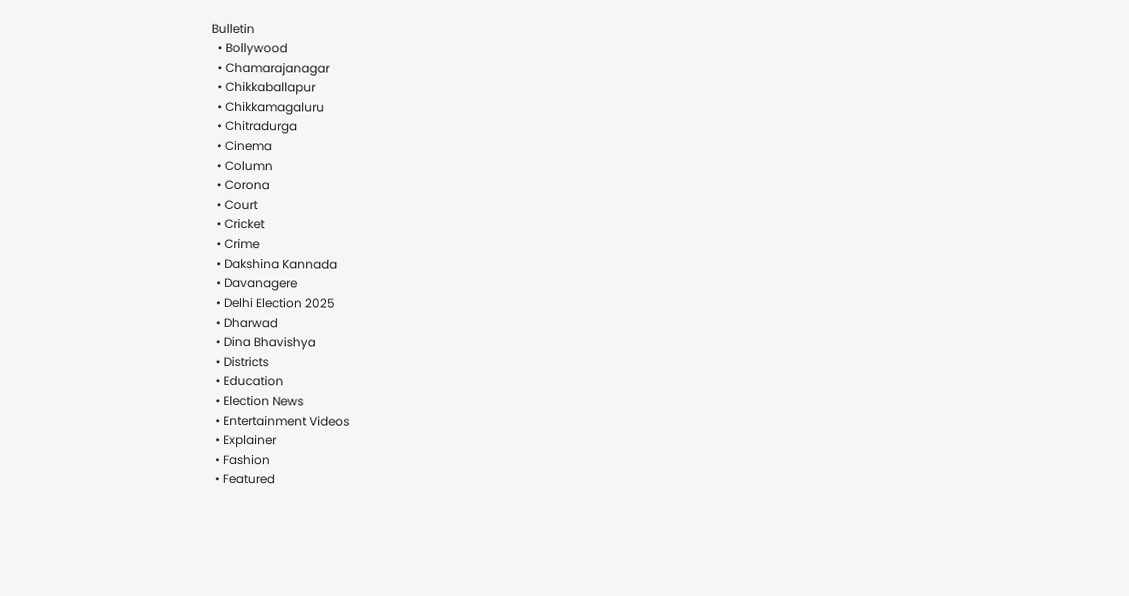Bulletin
  • Bollywood
  • Chamarajanagar
  • Chikkaballapur
  • Chikkamagaluru
  • Chitradurga
  • Cinema
  • Column
  • Corona
  • Court
  • Cricket
  • Crime
  • Dakshina Kannada
  • Davanagere
  • Delhi Election 2025
  • Dharwad
  • Dina Bhavishya
  • Districts
  • Education
  • Election News
  • Entertainment Videos
  • Explainer
  • Fashion
  • Featured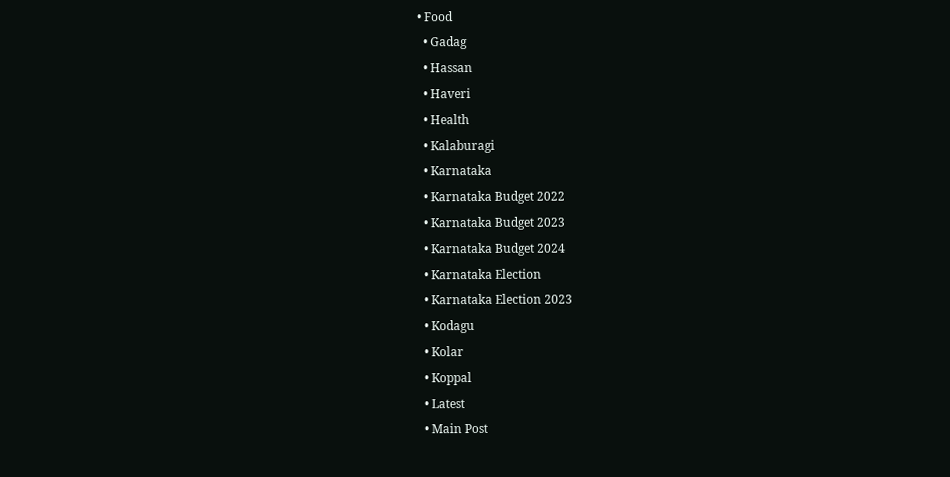• Food
  • Gadag
  • Hassan
  • Haveri
  • Health
  • Kalaburagi
  • Karnataka
  • Karnataka Budget 2022
  • Karnataka Budget 2023
  • Karnataka Budget 2024
  • Karnataka Election
  • Karnataka Election 2023
  • Kodagu
  • Kolar
  • Koppal
  • Latest
  • Main Post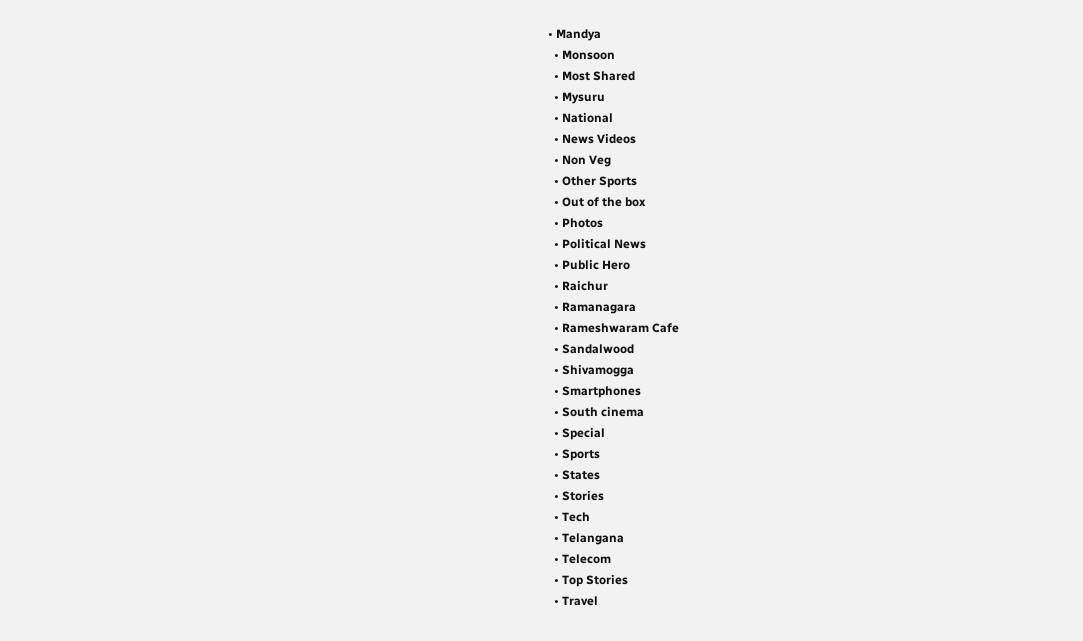• Mandya
  • Monsoon
  • Most Shared
  • Mysuru
  • National
  • News Videos
  • Non Veg
  • Other Sports
  • Out of the box
  • Photos
  • Political News
  • Public Hero
  • Raichur
  • Ramanagara
  • Rameshwaram Cafe
  • Sandalwood
  • Shivamogga
  • Smartphones
  • South cinema
  • Special
  • Sports
  • States
  • Stories
  • Tech
  • Telangana
  • Telecom
  • Top Stories
  • Travel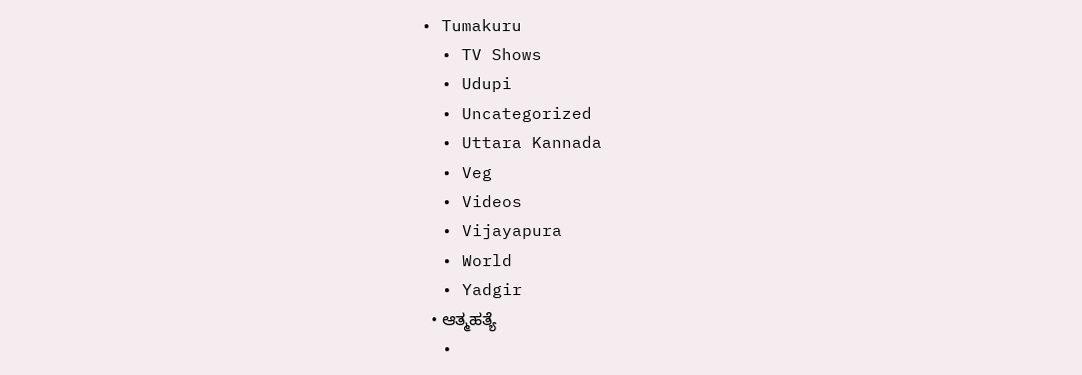• Tumakuru
  • TV Shows
  • Udupi
  • Uncategorized
  • Uttara Kannada
  • Veg
  • Videos
  • Vijayapura
  • World
  • Yadgir
  • ಆತ್ಮಹತ್ಯೆ
  •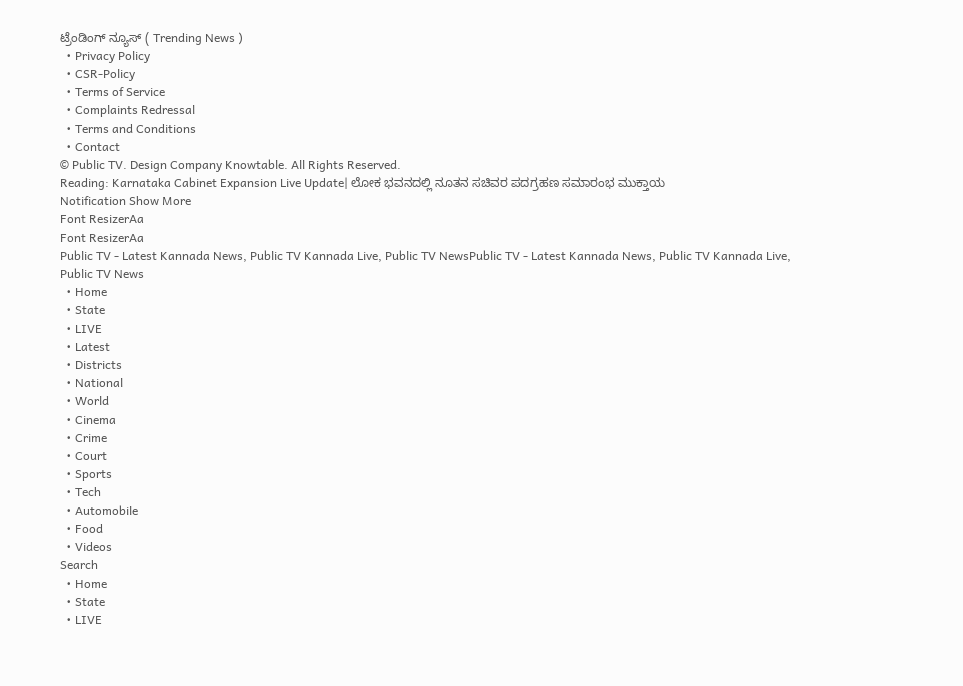ಟ್ರೆಂಡಿಂಗ್ ನ್ಯೂಸ್ ( Trending News )
  • Privacy Policy
  • CSR-Policy
  • Terms of Service
  • Complaints Redressal
  • Terms and Conditions
  • Contact
© Public TV. Design Company Knowtable. All Rights Reserved.
Reading: Karnataka Cabinet Expansion Live Update| ಲೋಕ ಭವನದಲ್ಲಿ ನೂತನ ಸಚಿವರ ಪದಗ್ರಹಣ ಸಮಾರಂಭ‌ ಮುಕ್ತಾಯ
Notification Show More
Font ResizerAa
Font ResizerAa
Public TV - Latest Kannada News, Public TV Kannada Live, Public TV NewsPublic TV - Latest Kannada News, Public TV Kannada Live, Public TV News
  • Home
  • State
  • LIVE
  • Latest
  • Districts
  • National
  • World
  • Cinema
  • Crime
  • Court
  • Sports
  • Tech
  • Automobile
  • Food
  • Videos
Search
  • Home
  • State
  • LIVE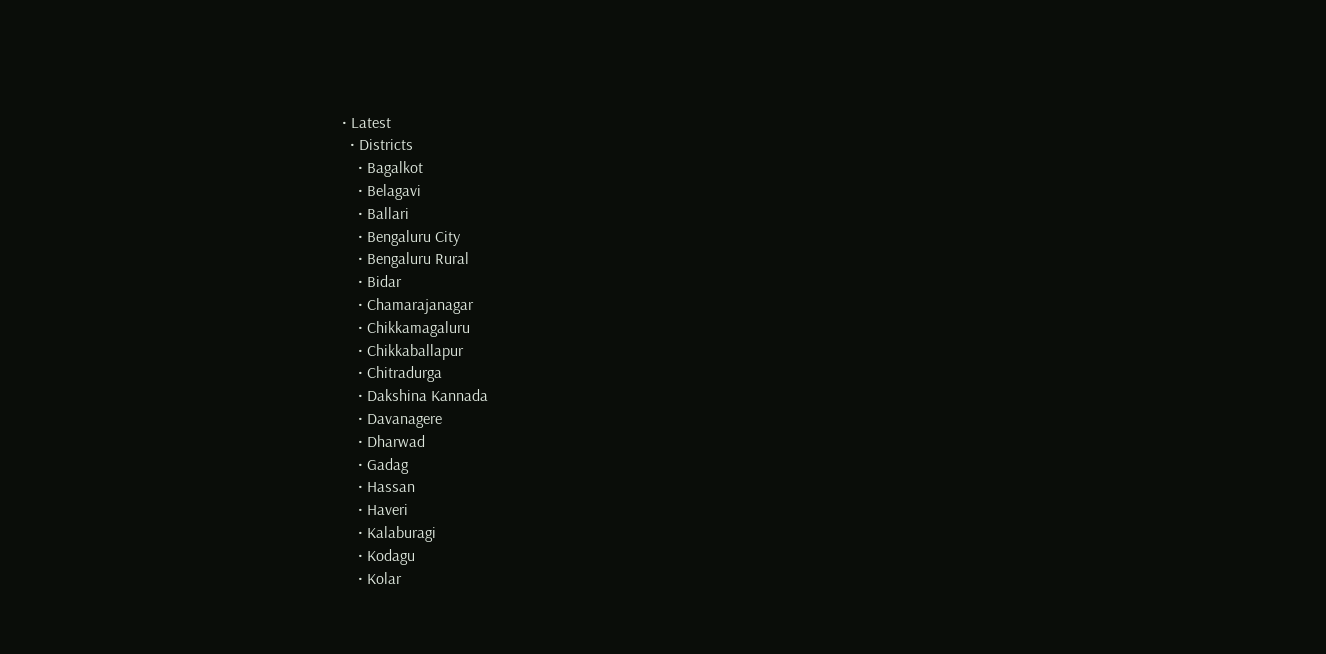• Latest
  • Districts
    • Bagalkot
    • Belagavi
    • Ballari
    • Bengaluru City
    • Bengaluru Rural
    • Bidar
    • Chamarajanagar
    • Chikkamagaluru
    • Chikkaballapur
    • Chitradurga
    • Dakshina Kannada
    • Davanagere
    • Dharwad
    • Gadag
    • Hassan
    • Haveri
    • Kalaburagi
    • Kodagu
    • Kolar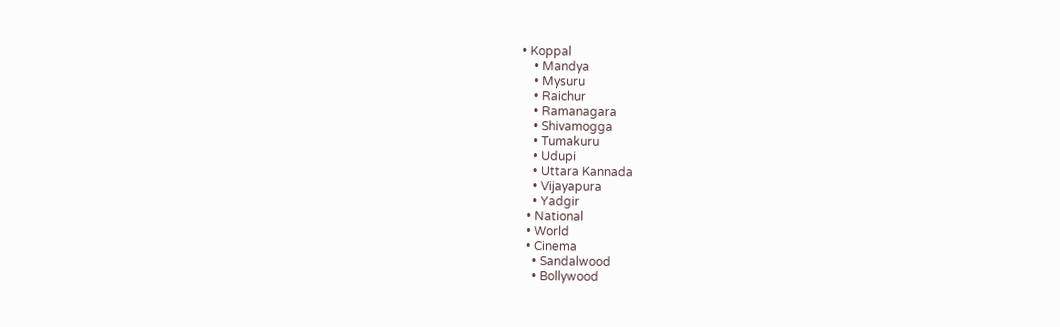• Koppal
    • Mandya
    • Mysuru
    • Raichur
    • Ramanagara
    • Shivamogga
    • Tumakuru
    • Udupi
    • Uttara Kannada
    • Vijayapura
    • Yadgir
  • National
  • World
  • Cinema
    • Sandalwood
    • Bollywood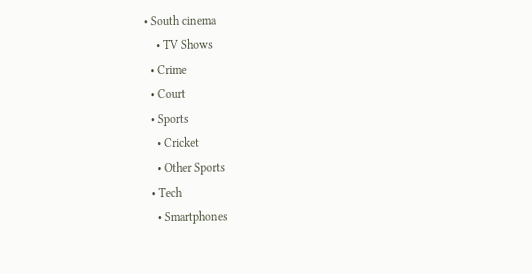• South cinema
    • TV Shows
  • Crime
  • Court
  • Sports
    • Cricket
    • Other Sports
  • Tech
    • Smartphones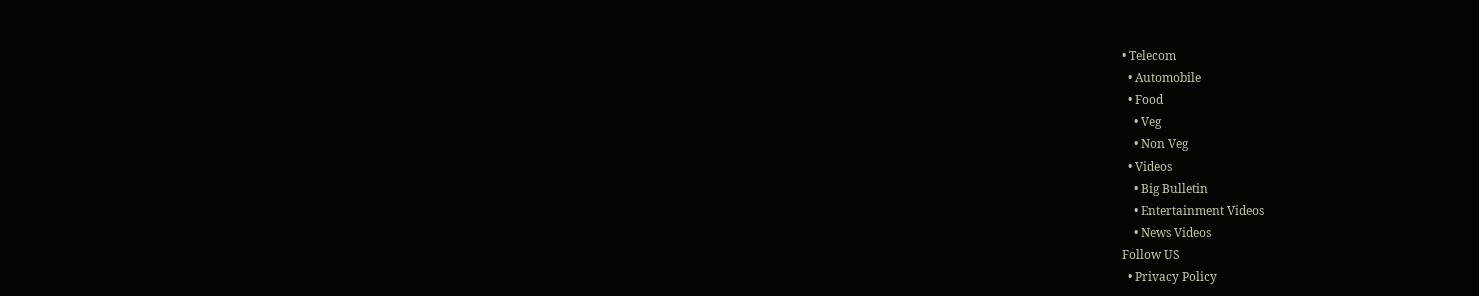• Telecom
  • Automobile
  • Food
    • Veg
    • Non Veg
  • Videos
    • Big Bulletin
    • Entertainment Videos
    • News Videos
Follow US
  • Privacy Policy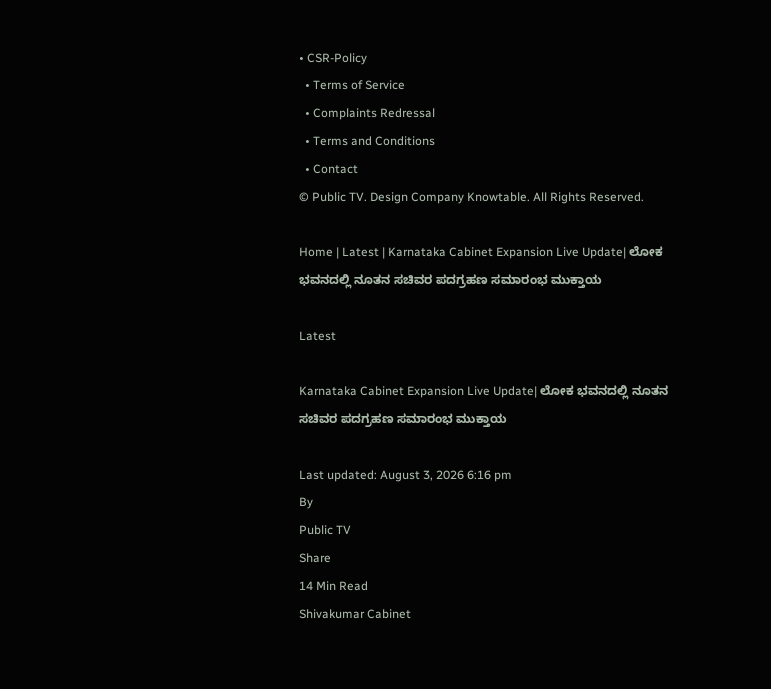• CSR-Policy
  • Terms of Service
  • Complaints Redressal
  • Terms and Conditions
  • Contact
© Public TV. Design Company Knowtable. All Rights Reserved.

Home | Latest | Karnataka Cabinet Expansion Live Update| ಲೋಕ ಭವನದಲ್ಲಿ ನೂತನ ಸಚಿವರ ಪದಗ್ರಹಣ ಸಮಾರಂಭ‌ ಮುಕ್ತಾಯ

Latest

Karnataka Cabinet Expansion Live Update| ಲೋಕ ಭವನದಲ್ಲಿ ನೂತನ ಸಚಿವರ ಪದಗ್ರಹಣ ಸಮಾರಂಭ‌ ಮುಕ್ತಾಯ

Last updated: August 3, 2026 6:16 pm
By
Public TV
Share
14 Min Read
Shivakumar Cabinet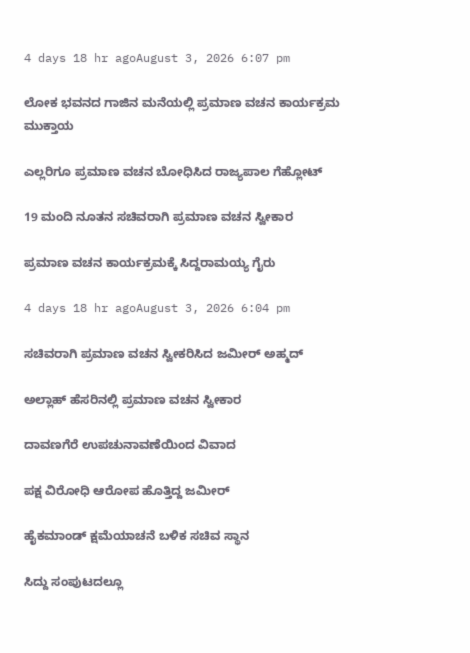4 days 18 hr agoAugust 3, 2026 6:07 pm

ಲೋಕ ಭವನದ ಗಾಜಿನ ಮನೆಯಲ್ಲಿ ಪ್ರಮಾಣ ವಚನ ಕಾರ್ಯಕ್ರಮ ಮುಕ್ತಾಯ

ಎಲ್ಲರಿಗೂ ಪ್ರಮಾಣ ವಚನ ಬೋಧಿಸಿದ ರಾಜ್ಯಪಾಲ ಗೆಹ್ಲೋಟ್‌

19 ಮಂದಿ ನೂತನ ಸಚಿವರಾಗಿ ಪ್ರಮಾಣ ವಚನ ಸ್ವೀಕಾರ

ಪ್ರಮಾಣ ವಚನ ಕಾರ್ಯಕ್ರಮಕ್ಕೆ ಸಿದ್ದರಾಮಯ್ಯ ಗೈರು

4 days 18 hr agoAugust 3, 2026 6:04 pm

ಸಚಿವರಾಗಿ ಪ್ರಮಾಣ ವಚನ ಸ್ವೀಕರಿಸಿದ ಜಮೀರ್‌ ಅಹ್ಮದ್

ಅಲ್ಲಾಹ್‌ ಹೆಸರಿನಲ್ಲಿ ಪ್ರಮಾಣ ವಚನ ಸ್ವೀಕಾರ

ದಾವಣಗೆರೆ ಉಪಚುನಾವಣೆಯಿಂದ ವಿವಾದ

ಪಕ್ಷ ವಿರೋಧಿ ಆರೋಪ ಹೊತ್ತಿದ್ದ ಜಮೀರ್‌

ಹೈಕಮಾಂಡ್‌ ಕ್ಷಮೆಯಾಚನೆ ಬಳಿಕ ಸಚಿವ ಸ್ಥಾನ

ಸಿದ್ದು ಸಂಪುಟದಲ್ಲೂ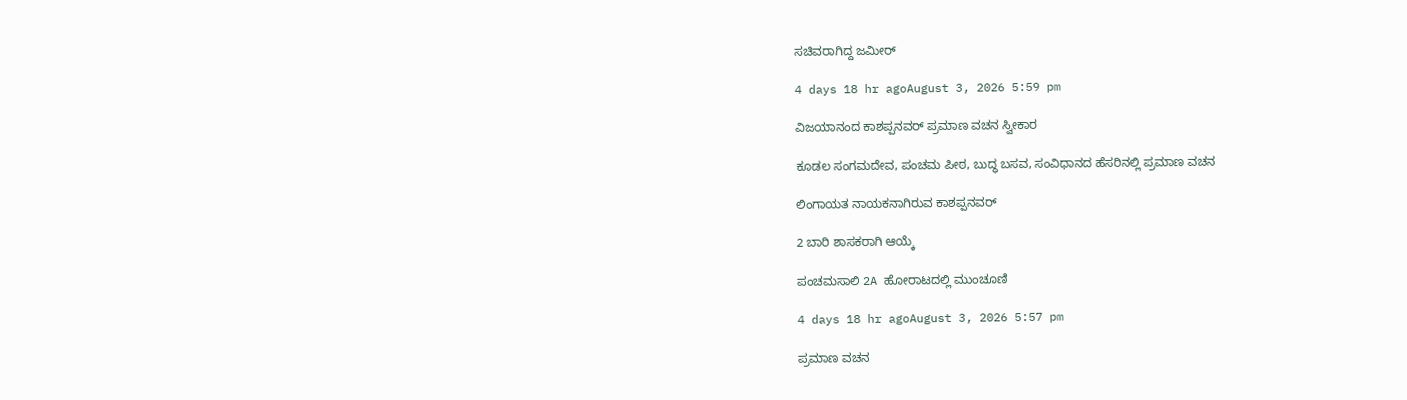ಸಚಿವರಾಗಿದ್ದ ಜಮೀರ್‌

4 days 18 hr agoAugust 3, 2026 5:59 pm

ವಿಜಯಾನಂದ ಕಾಶಪ್ಪನವರ್‌ ಪ್ರಮಾಣ ವಚನ ಸ್ವೀಕಾರ

ಕೂಡಲ ಸಂಗಮದೇವ, ಪಂಚಮ ಪೀಠ, ಬುದ್ಧ ಬಸವ, ಸಂವಿಧಾನದ ಹೆಸರಿನಲ್ಲಿ ಪ್ರಮಾಣ ವಚನ

ಲಿಂಗಾಯತ ನಾಯಕನಾಗಿರುವ ಕಾಶಪ್ಪನವರ್‌

2 ಬಾರಿ ಶಾಸಕರಾಗಿ ಆಯ್ಕೆ

ಪಂಚಮಸಾಲಿ 2A ಹೋರಾಟದಲ್ಲಿ ಮುಂಚೂಣಿ

4 days 18 hr agoAugust 3, 2026 5:57 pm

ಪ್ರಮಾಣ ವಚನ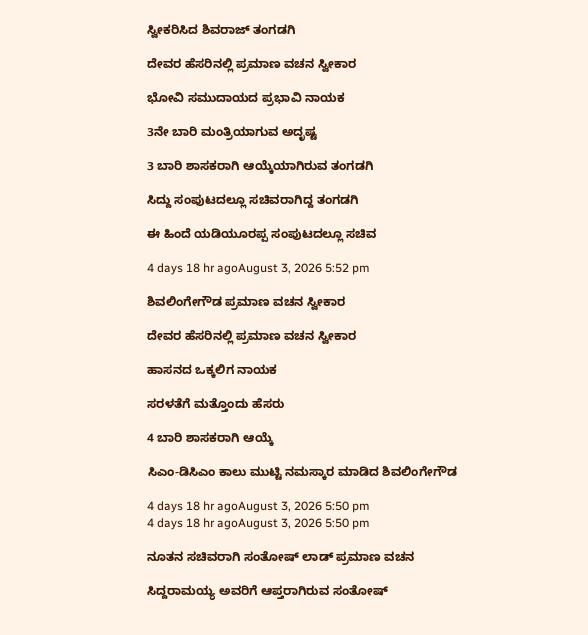ಸ್ವೀಕರಿಸಿದ ಶಿವರಾಜ್‌ ತಂಗಡಗಿ

ದೇವರ ಹೆಸರಿನಲ್ಲಿ ಪ್ರಮಾಣ ವಚನ ಸ್ವೀಕಾರ

ಭೋವಿ ಸಮುದಾಯದ ಪ್ರಭಾವಿ ನಾಯಕ

3ನೇ ಬಾರಿ ಮಂತ್ರಿಯಾಗುವ ಅದೃಷ್ಟ

3 ಬಾರಿ ಶಾಸಕರಾಗಿ ಆಯ್ಕೆಯಾಗಿರುವ ತಂಗಡಗಿ

ಸಿದ್ದು ಸಂಪುಟದಲ್ಲೂ ಸಚಿವರಾಗಿದ್ದ ತಂಗಡಗಿ

ಈ ಹಿಂದೆ ಯಡಿಯೂರಪ್ಪ ಸಂಪುಟದಲ್ಲೂ ಸಚಿವ

4 days 18 hr agoAugust 3, 2026 5:52 pm

ಶಿವಲಿಂಗೇಗೌಡ ಪ್ರಮಾಣ ವಚನ ಸ್ವೀಕಾರ

ದೇವರ ಹೆಸರಿನಲ್ಲಿ ಪ್ರಮಾಣ ವಚನ ಸ್ವೀಕಾರ

ಹಾಸನದ ಒಕ್ಕಲಿಗ ನಾಯಕ

ಸರಳತೆಗೆ ಮತ್ತೊಂದು ಹೆಸರು

4 ಬಾರಿ ಶಾಸಕರಾಗಿ ಆಯ್ಕೆ

ಸಿಎಂ-ಡಿಸಿಎಂ ಕಾಲು ಮುಟ್ಟಿ ನಮಸ್ಕಾರ ಮಾಡಿದ ಶಿವಲಿಂಗೇಗೌಡ

4 days 18 hr agoAugust 3, 2026 5:50 pm
4 days 18 hr agoAugust 3, 2026 5:50 pm

ನೂತನ ಸಚಿವರಾಗಿ ಸಂತೋಷ್‌ ಲಾಡ್‌ ಪ್ರಮಾಣ ವಚನ

ಸಿದ್ದರಾಮಯ್ಯ ಅವರಿಗೆ ಆಪ್ತರಾಗಿರುವ ಸಂತೋಷ್‌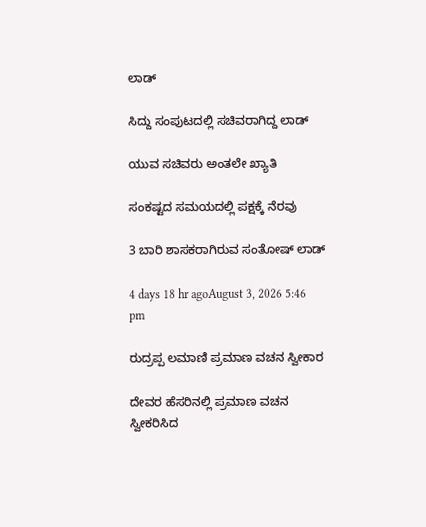ಲಾಡ್‌

ಸಿದ್ದು ಸಂಪುಟದಲ್ಲಿ ಸಚಿವರಾಗಿದ್ದ ಲಾಡ್‌

ಯುವ ಸಚಿವರು ಅಂತಲೇ ಖ್ಯಾತಿ

ಸಂಕಷ್ಟದ ಸಮಯದಲ್ಲಿ ಪಕ್ಷಕ್ಕೆ ನೆರವು

3 ಬಾರಿ ಶಾಸಕರಾಗಿರುವ ಸಂತೋಷ್‌ ಲಾಡ್

4 days 18 hr agoAugust 3, 2026 5:46 pm

ರುದ್ರಪ್ಪ ಲಮಾಣಿ ಪ್ರಮಾಣ ವಚನ ಸ್ವೀಕಾರ

ದೇವರ ಹೆಸರಿನಲ್ಲಿ ಪ್ರಮಾಣ ವಚನ ಸ್ವೀಕರಿಸಿದ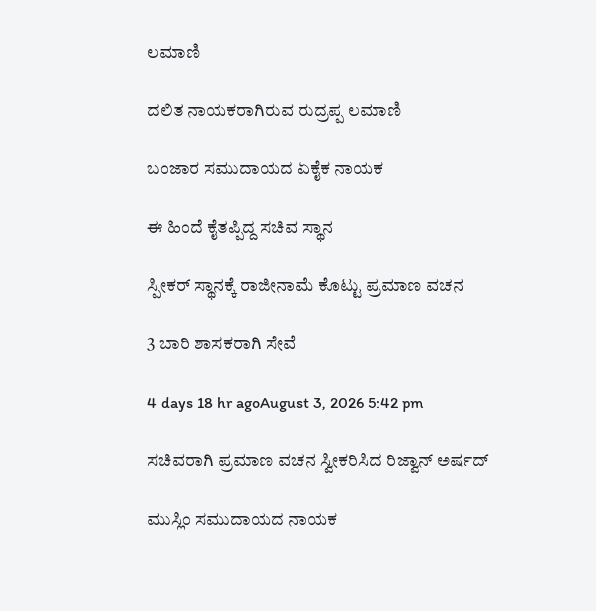ಲಮಾಣಿ

ದಲಿತ ನಾಯಕರಾಗಿರುವ ರುದ್ರಪ್ಪ ಲಮಾಣಿ

ಬಂಜಾರ ಸಮುದಾಯದ ಏಕೈಕ ನಾಯಕ

ಈ ಹಿಂದೆ ಕೈತಪ್ಪಿದ್ದ ಸಚಿವ ಸ್ಥಾನ

ಸ್ಪೀಕರ್‌ ಸ್ಥಾನಕ್ಕೆ ರಾಜೀನಾಮೆ ಕೊಟ್ಟು ಪ್ರಮಾಣ ವಚನ

3 ಬಾರಿ ಶಾಸಕರಾಗಿ ಸೇವೆ

4 days 18 hr agoAugust 3, 2026 5:42 pm

ಸಚಿವರಾಗಿ ಪ್ರಮಾಣ ವಚನ ಸ್ವೀಕರಿಸಿದ ರಿಜ್ವಾನ್‌ ಅರ್ಷದ್

ಮುಸ್ಲಿಂ ಸಮುದಾಯದ ನಾಯಕ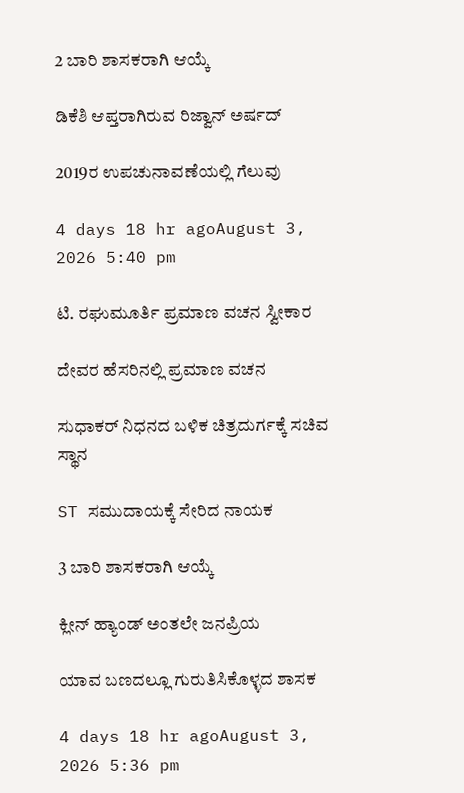2 ಬಾರಿ ಶಾಸಕರಾಗಿ ಆಯ್ಕೆ

ಡಿಕೆಶಿ ಆಪ್ತರಾಗಿರುವ ರಿಜ್ವಾನ್‌ ಅರ್ಷದ್‌

2019ರ ಉಪಚುನಾವಣೆಯಲ್ಲಿ ಗೆಲುವು

4 days 18 hr agoAugust 3, 2026 5:40 pm

ಟಿ. ರಘುಮೂರ್ತಿ ಪ್ರಮಾಣ ವಚನ ಸ್ವೀಕಾರ

ದೇವರ ಹೆಸರಿನಲ್ಲಿ ಪ್ರಮಾಣ ವಚನ

ಸುಧಾಕರ್‌ ನಿಧನದ ಬಳಿಕ ಚಿತ್ರದುರ್ಗಕ್ಕೆ ಸಚಿವ ಸ್ಥಾನ

ST ಸಮುದಾಯಕ್ಕೆ ಸೇರಿದ ನಾಯಕ

3 ಬಾರಿ ಶಾಸಕರಾಗಿ ಆಯ್ಕೆ

ಕ್ಲೀನ್‌ ಹ್ಯಾಂಡ್‌ ಅಂತಲೇ ಜನಪ್ರಿಯ

ಯಾವ ಬಣದಲ್ಲೂ ಗುರುತಿಸಿಕೊಳ್ಳದ ಶಾಸಕ

4 days 18 hr agoAugust 3, 2026 5:36 pm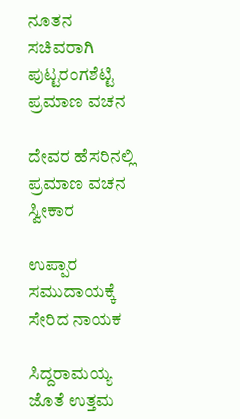ನೂತನ ಸಚಿವರಾಗಿ ಪುಟ್ಟರಂಗಶೆಟ್ಟಿ ಪ್ರಮಾಣ ವಚನ

ದೇವರ ಹೆಸರಿನಲ್ಲಿ ಪ್ರಮಾಣ ವಚನ ಸ್ವೀಕಾರ

ಉಪ್ಪಾರ ಸಮುದಾಯಕ್ಕೆ ಸೇರಿದ ನಾಯಕ

ಸಿದ್ದರಾಮಯ್ಯ ಜೊತೆ ಉತ್ತಮ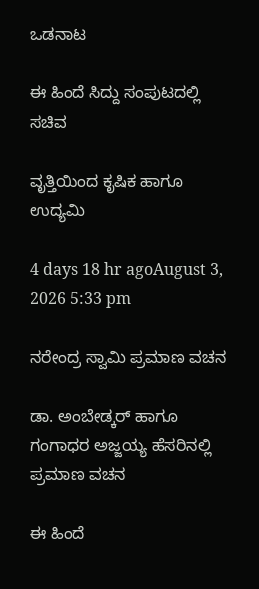ಒಡನಾಟ

ಈ ಹಿಂದೆ ಸಿದ್ದು ಸಂಪುಟದಲ್ಲಿ ಸಚಿವ

ವೃತ್ತಿಯಿಂದ ಕೃಷಿಕ ಹಾಗೂ ಉದ್ಯಮಿ

4 days 18 hr agoAugust 3, 2026 5:33 pm

ನರೇಂದ್ರ ಸ್ವಾಮಿ ಪ್ರಮಾಣ ವಚನ

ಡಾ. ಅಂಬೇಡ್ಕರ್‌ ಹಾಗೂ ಗಂಗಾಧರ ಅಜ್ಜಯ್ಯ ಹೆಸರಿನಲ್ಲಿ ಪ್ರಮಾಣ ವಚನ

ಈ ಹಿಂದೆ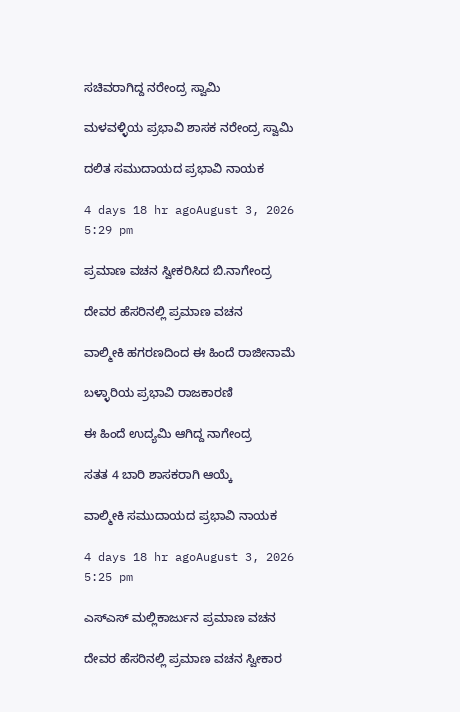ಸಚಿವರಾಗಿದ್ದ ನರೇಂದ್ರ ಸ್ವಾಮಿ

ಮಳವಳ್ಳಿಯ ಪ್ರಭಾವಿ ಶಾಸಕ ನರೇಂದ್ರ ಸ್ವಾಮಿ

ದಲಿತ ಸಮುದಾಯದ ಪ್ರಭಾವಿ ನಾಯಕ

4 days 18 hr agoAugust 3, 2026 5:29 pm

ಪ್ರಮಾಣ ವಚನ ಸ್ವೀಕರಿಸಿದ ಬಿ.ನಾಗೇಂದ್ರ

ದೇವರ ಹೆಸರಿನಲ್ಲಿ ಪ್ರಮಾಣ ವಚನ

ವಾಲ್ಮೀಕಿ ಹಗರಣದಿಂದ ಈ ಹಿಂದೆ ರಾಜೀನಾಮೆ

ಬಳ್ಳಾರಿಯ ಪ್ರಭಾವಿ ರಾಜಕಾರಣಿ

ಈ ಹಿಂದೆ ಉದ್ಯಮಿ ಆಗಿದ್ದ ನಾಗೇಂದ್ರ

ಸತತ 4 ಬಾರಿ ಶಾಸಕರಾಗಿ ಆಯ್ಕೆ

ವಾಲ್ಮೀಕಿ ಸಮುದಾಯದ ಪ್ರಭಾವಿ ನಾಯಕ

4 days 18 hr agoAugust 3, 2026 5:25 pm

ಎಸ್‌ಎಸ್‌ ಮಲ್ಲಿಕಾರ್ಜುನ ಪ್ರಮಾಣ ವಚನ

ದೇವರ ಹೆಸರಿನಲ್ಲಿ ಪ್ರಮಾಣ ವಚನ ಸ್ವೀಕಾರ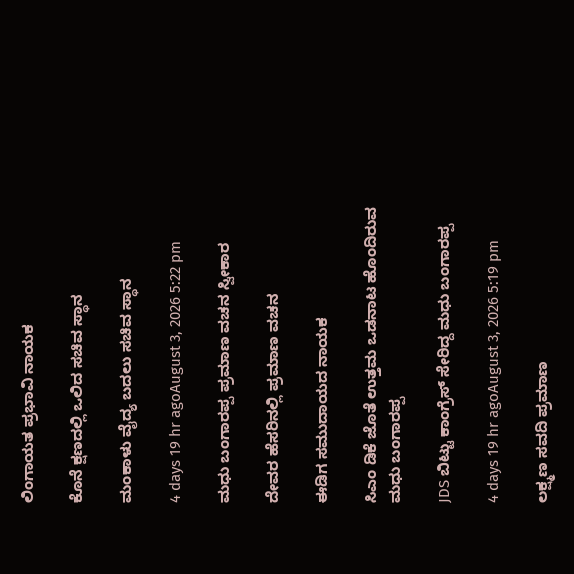ಲಿಂಗಾಯತ ಪ್ರಭಾವಿ ನಾಯಕ

ಕೊನೆ ಕ್ಷಣದಲ್ಲಿ ಒಲಿದ ಸಚಿವ ಸ್ಥಾನ

ಮಂಕಾಳು ವೈದ್ಯ ಬದಲು ಸಚಿವ ಸ್ಥಾನ

4 days 19 hr agoAugust 3, 2026 5:22 pm

ಮಧು ಬಂಗಾರಪ್ಪ ಪ್ರಮಾಣ ವಚನ ಸ್ವೀಕಾರ

ದೇವರ ಹೆಸರಿನಲ್ಲಿ ಪ್ರಮಾಣ ವಚನ

ಈಡಿಗ ಸಮುದಾಯದ ನಾಯಕ

ಸಿಎಂ ಡಿಕೆ ಜೊತೆ ಉತ್ತಮ ಒಡನಾಟ ಹೊಂದಿರುವ ಮಧು ಬಂಗಾರಪ್ಪ

JDS ಬಿಟ್ಟು ಕಾಂಗ್ರೆಸ್‌ ಸೇರಿದ್ದ ಮಧು ಬಂಗಾರಪ್ಪ

4 days 19 hr agoAugust 3, 2026 5:19 pm

ಲಕ್ಷ್ಮಣ ಸವದಿ ಪ್ರಮಾಣ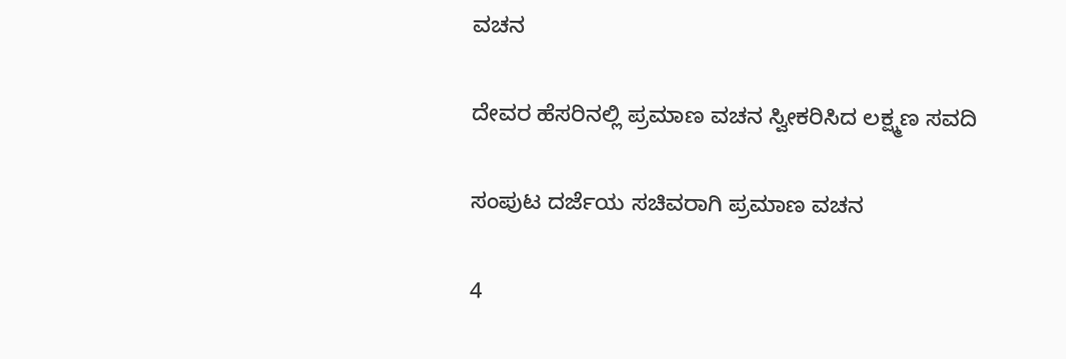ವಚನ

ದೇವರ ಹೆಸರಿನಲ್ಲಿ ಪ್ರಮಾಣ ವಚನ ಸ್ವೀಕರಿಸಿದ ಲಕ್ಷ್ಮಣ ಸವದಿ

ಸಂಪುಟ ದರ್ಜೆಯ ಸಚಿವರಾಗಿ ಪ್ರಮಾಣ ವಚನ

4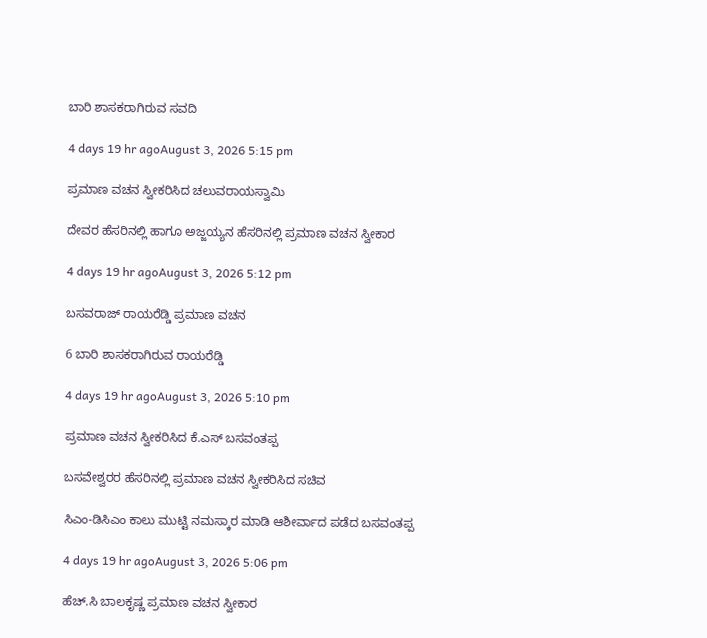ಬಾರಿ ಶಾಸಕರಾಗಿರುವ ಸವದಿ

4 days 19 hr agoAugust 3, 2026 5:15 pm

ಪ್ರಮಾಣ ವಚನ ಸ್ವೀಕರಿಸಿದ ಚಲುವರಾಯಸ್ವಾಮಿ

ದೇವರ ಹೆಸರಿನಲ್ಲಿ ಹಾಗೂ ಅಜ್ಜಯ್ಯನ ಹೆಸರಿನಲ್ಲಿ ಪ್ರಮಾಣ ವಚನ ಸ್ವೀಕಾರ

4 days 19 hr agoAugust 3, 2026 5:12 pm

ಬಸವರಾಜ್ ರಾಯರೆಡ್ಡಿ ಪ್ರಮಾಣ ವಚನ

6 ಬಾರಿ ಶಾಸಕರಾಗಿರುವ ರಾಯರೆಡ್ಡಿ

4 days 19 hr agoAugust 3, 2026 5:10 pm

ಪ್ರಮಾಣ ವಚನ ಸ್ವೀಕರಿಸಿದ ಕೆ.ಎಸ್‌ ಬಸವಂತಪ್ಪ

ಬಸವೇಶ್ವರರ ಹೆಸರಿನಲ್ಲಿ ಪ್ರಮಾಣ ವಚನ ಸ್ವೀಕರಿಸಿದ ಸಚಿವ

ಸಿಎಂ-ಡಿಸಿಎಂ ಕಾಲು ಮುಟ್ಟಿ ನಮಸ್ಕಾರ ಮಾಡಿ ಆಶೀರ್ವಾದ ಪಡೆದ ಬಸವಂತಪ್ಪ

4 days 19 hr agoAugust 3, 2026 5:06 pm

ಹೆಚ್‌.ಸಿ ಬಾಲಕೃಷ್ಣ ಪ್ರಮಾಣ ವಚನ ಸ್ವೀಕಾರ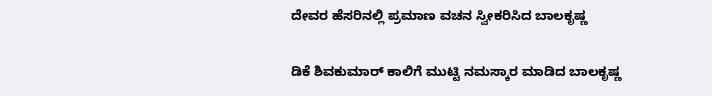ದೇವರ ಹೆಸರಿನಲ್ಲಿ ಪ್ರಮಾಣ ವಚನ ಸ್ವೀಕರಿಸಿದ ಬಾಲಕೃಷ್ಣ

ಡಿಕೆ ಶಿವಕುಮಾರ್ ಕಾಲಿಗೆ ಮುಟ್ಟಿ ನಮಸ್ಕಾರ ಮಾಡಿದ ಬಾಲಕೃಷ್ಣ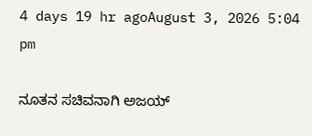4 days 19 hr agoAugust 3, 2026 5:04 pm

ನೂತನ ಸಚಿವನಾಗಿ ಅಜಯ್‌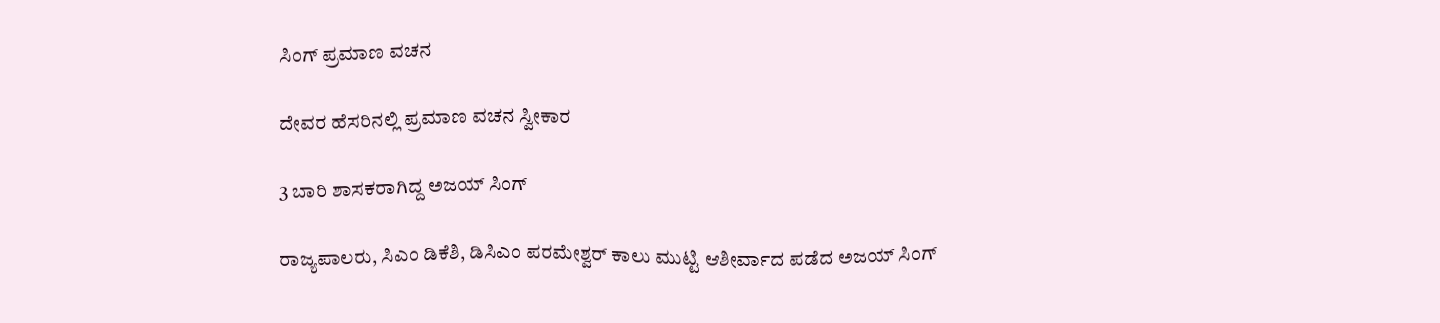ಸಿಂಗ್‌ ಪ್ರಮಾಣ ವಚನ

ದೇವರ ಹೆಸರಿನಲ್ಲಿ ಪ್ರಮಾಣ ವಚನ ಸ್ವೀಕಾರ

3 ಬಾರಿ ಶಾಸಕರಾಗಿದ್ದ ಅಜಯ್‌ ಸಿಂಗ್‌

ರಾಜ್ಯಪಾಲರು, ಸಿಎಂ ಡಿಕೆಶಿ, ಡಿಸಿಎಂ ಪರಮೇಶ್ವರ್ ಕಾಲು ಮುಟ್ಟಿ ಆಶೀರ್ವಾದ ಪಡೆದ ಅಜಯ್ ಸಿಂಗ್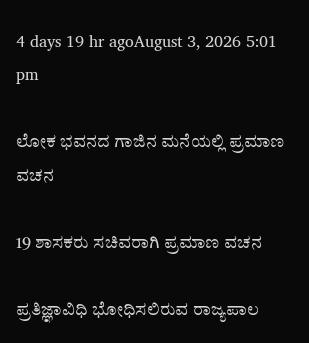4 days 19 hr agoAugust 3, 2026 5:01 pm

ಲೋಕ ಭವನದ ಗಾಜಿನ ಮನೆಯಲ್ಲಿ ಪ್ರಮಾಣ ವಚನ

19 ಶಾಸಕರು ಸಚಿವರಾಗಿ ಪ್ರಮಾಣ ವಚನ

ಪ್ರತಿಜ್ಞಾವಿಧಿ ಭೋಧಿಸಲಿರುವ ರಾಜ್ಯಪಾಲ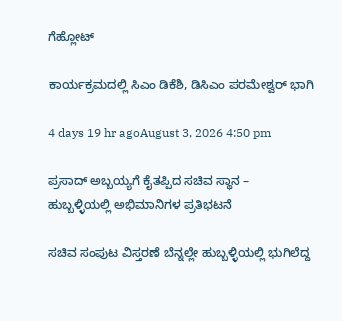ಗೆಹ್ಲೋಟ್‌

ಕಾರ್ಯಕ್ರಮದಲ್ಲಿ ಸಿಎಂ ಡಿಕೆಶಿ, ಡಿಸಿಎಂ ಪರಮೇಶ್ವರ್‌ ಭಾಗಿ

4 days 19 hr agoAugust 3, 2026 4:50 pm

ಪ್ರಸಾದ್ ಅಬ್ಬಯ್ಯಗೆ ಕೈತಪ್ಪಿದ ಸಚಿವ ಸ್ಥಾನ – ಹುಬ್ಬಳ್ಳಿಯಲ್ಲಿ ಅಭಿಮಾನಿಗಳ ಪ್ರತಿಭಟನೆ

ಸಚಿವ ಸಂಪುಟ ವಿಸ್ತರಣೆ ಬೆನ್ನಲ್ಲೇ ಹುಬ್ಬಳ್ಳಿಯಲ್ಲಿ ಭುಗಿಲೆದ್ದ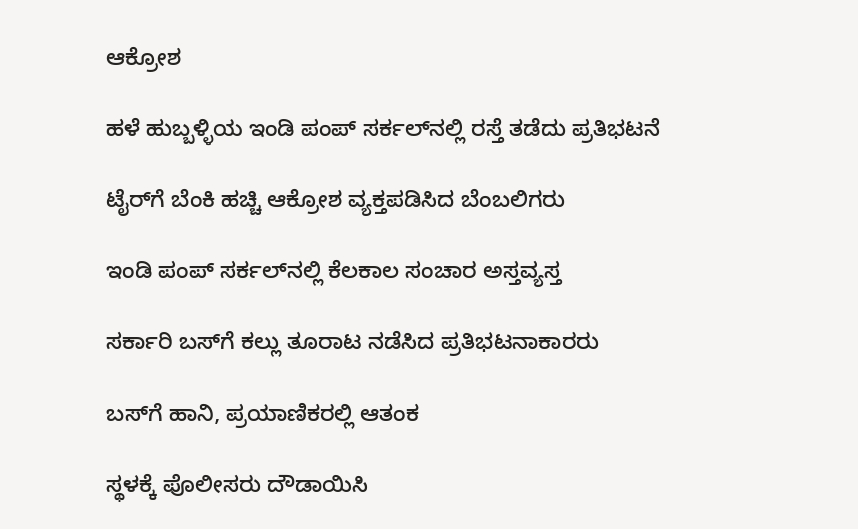ಆಕ್ರೋಶ

ಹಳೆ ಹುಬ್ಬಳ್ಳಿಯ ಇಂಡಿ ಪಂಪ್ ಸರ್ಕಲ್‌ನಲ್ಲಿ ರಸ್ತೆ ತಡೆದು ಪ್ರತಿಭಟನೆ

ಟೈರ್‌ಗೆ ಬೆಂಕಿ ಹಚ್ಚಿ ಆಕ್ರೋಶ ವ್ಯಕ್ತಪಡಿಸಿದ ಬೆಂಬಲಿಗರು

ಇಂಡಿ ಪಂಪ್ ಸರ್ಕಲ್‌ನಲ್ಲಿ ಕೆಲಕಾಲ ಸಂಚಾರ ಅಸ್ತವ್ಯಸ್ತ

ಸರ್ಕಾರಿ ಬಸ್‌ಗೆ ಕಲ್ಲು ತೂರಾಟ ನಡೆಸಿದ ಪ್ರತಿಭಟನಾಕಾರರು

ಬಸ್‌ಗೆ ಹಾನಿ, ಪ್ರಯಾಣಿಕರಲ್ಲಿ ಆತಂಕ

ಸ್ಥಳಕ್ಕೆ ಪೊಲೀಸರು ದೌಡಾಯಿಸಿ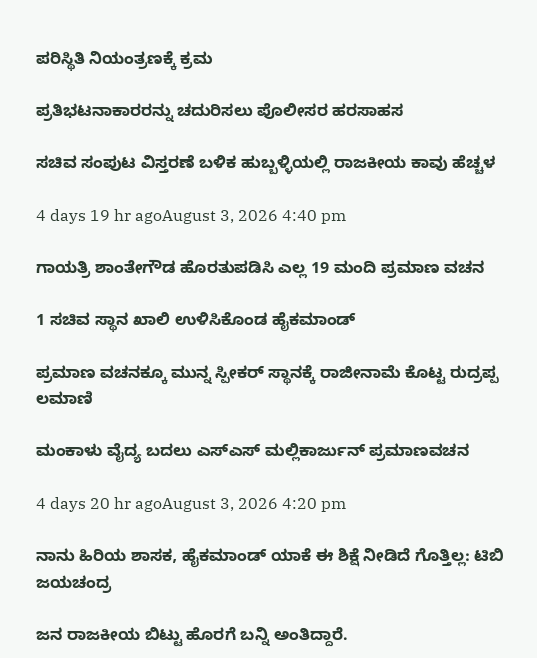ಪರಿಸ್ಥಿತಿ ನಿಯಂತ್ರಣಕ್ಕೆ ಕ್ರಮ

ಪ್ರತಿಭಟನಾಕಾರರನ್ನು ಚದುರಿಸಲು ಪೊಲೀಸರ ಹರಸಾಹಸ

ಸಚಿವ ಸಂಪುಟ ವಿಸ್ತರಣೆ ಬಳಿಕ ಹುಬ್ಬಳ್ಳಿಯಲ್ಲಿ ರಾಜಕೀಯ ಕಾವು ಹೆಚ್ಚಳ

4 days 19 hr agoAugust 3, 2026 4:40 pm

ಗಾಯತ್ರಿ ಶಾಂತೇಗೌಡ ಹೊರತುಪಡಿಸಿ ಎಲ್ಲ 19 ಮಂದಿ ಪ್ರಮಾಣ ವಚನ

1 ಸಚಿವ ಸ್ಥಾನ ಖಾಲಿ ಉಳಿಸಿಕೊಂಡ ಹೈಕಮಾಂಡ್

ಪ್ರಮಾಣ ವಚನಕ್ಕೂ ಮುನ್ನ ಸ್ಪೀಕರ್ ಸ್ಥಾನಕ್ಕೆ ರಾಜೀನಾಮೆ ಕೊಟ್ಟ ರುದ್ರಪ್ಪ ಲಮಾಣಿ

ಮಂಕಾಳು ವೈದ್ಯ ಬದಲು ಎಸ್‌ಎಸ್‌ ಮಲ್ಲಿಕಾರ್ಜುನ್‌ ಪ್ರಮಾಣವಚನ

4 days 20 hr agoAugust 3, 2026 4:20 pm

ನಾನು ಹಿರಿಯ ಶಾಸಕ, ಹೈಕಮಾಂಡ್ ಯಾಕೆ ಈ ಶಿಕ್ಷೆ ನೀಡಿದೆ ಗೊತ್ತಿಲ್ಲ: ಟಿಬಿ ಜಯಚಂದ್ರ

ಜನ ರಾಜಕೀಯ ಬಿಟ್ಟು ಹೊರಗೆ ಬನ್ನಿ ಅಂತಿದ್ದಾರೆ.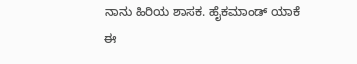ನಾನು ಹಿರಿಯ ಶಾಸಕ. ಹೈಕಮಾಂಡ್ ಯಾಕೆ ಈ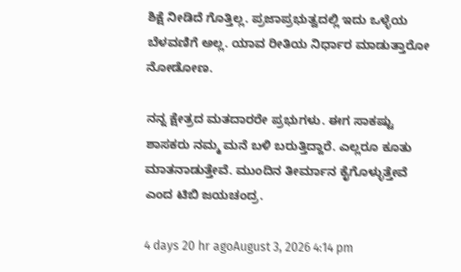ಶಿಕ್ಷೆ ನೀಡಿದೆ ಗೊತ್ತಿಲ್ಲ. ಪ್ರಜಾಪ್ರಭುತ್ವದಲ್ಲಿ ಇದು ಒಳ್ಳೆಯ ಬೆಳವಣಿಗೆ ಅಲ್ಲ. ಯಾವ ರೀತಿಯ ನಿರ್ಧಾರ ಮಾಡುತ್ತಾರೋ ನೋಡೋಣ.

ನನ್ನ ಕ್ಷೇತ್ರದ ಮತದಾರರೇ ಪ್ರಭುಗಳು. ಈಗ ಸಾಕಷ್ಟು ಶಾಸಕರು ನಮ್ಮ ಮನೆ ಬಳಿ ಬರುತ್ತಿದ್ದಾರೆ. ಎಲ್ಲರೂ ಕೂತು ಮಾತನಾಡುತ್ತೇವೆ. ಮುಂದಿನ ತೀರ್ಮಾನ ಕೈಗೊಳ್ಳುತ್ತೇವೆ ಎಂದ ಟಿಬಿ ಜಯಚಂದ್ರ.

4 days 20 hr agoAugust 3, 2026 4:14 pm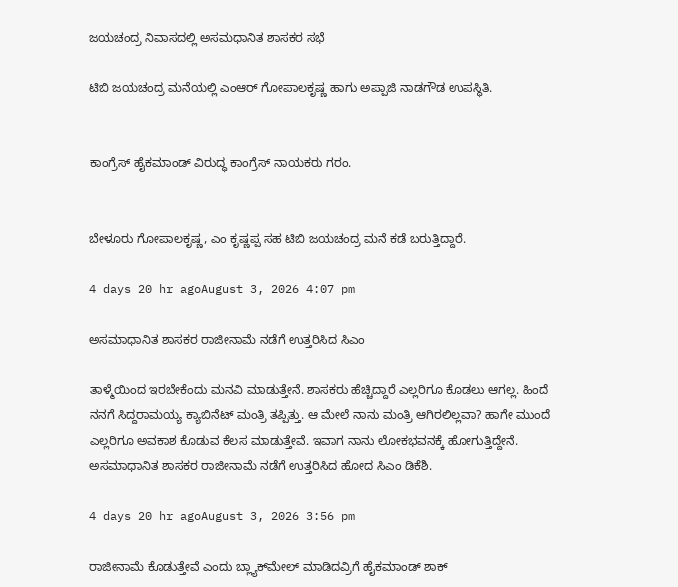ಜಯಚಂದ್ರ ನಿವಾಸದಲ್ಲಿ ಅಸಮಧಾನಿತ ಶಾಸಕರ ಸಭೆ

ಟಿಬಿ ಜಯಚಂದ್ರ ಮನೆಯಲ್ಲಿ ಎಂಆರ್ ಗೋಪಾಲಕೃಷ್ಣ ಹಾಗು ಅಪ್ಪಾಜಿ ನಾಡಗೌಡ ಉಪಸ್ಥಿತಿ.


ಕಾಂಗ್ರೆಸ್ ಹೈಕಮಾಂಡ್ ವಿರುದ್ಧ ಕಾಂಗ್ರೆಸ್ ನಾಯಕರು ಗರಂ.


ಬೇಳೂರು ಗೋಪಾಲಕೃಷ್ಣ, ಎಂ ಕೃಷ್ಣಪ್ಪ ಸಹ ಟಿಬಿ ಜಯಚಂದ್ರ ಮನೆ ಕಡೆ ಬರುತ್ತಿದ್ದಾರೆ.

4 days 20 hr agoAugust 3, 2026 4:07 pm

ಅಸಮಾಧಾನಿತ ಶಾಸಕರ ರಾಜೀನಾಮೆ ನಡೆಗೆ ಉತ್ತರಿಸಿದ ಸಿಎಂ

ತಾಳ್ಮೆಯಿಂದ ಇರಬೇಕೆಂದು ಮನವಿ ಮಾಡುತ್ತೇನೆ. ಶಾಸಕರು ಹೆಚ್ಚಿದ್ದಾರೆ ಎಲ್ಲರಿಗೂ ಕೊಡಲು ಆಗಲ್ಲ. ಹಿಂದೆ ನನಗೆ ಸಿದ್ದರಾಮಯ್ಯ ಕ್ಯಾಬಿನೆಟ್ ಮಂತ್ರಿ ತಪ್ಪಿತ್ತು. ಆ ಮೇಲೆ ನಾನು ಮಂತ್ರಿ ಆಗಿರಲಿಲ್ಲವಾ? ಹಾಗೇ ಮುಂದೆ ಎಲ್ಲರಿಗೂ ಅವಕಾಶ ಕೊಡುವ ಕೆಲಸ ಮಾಡುತ್ತೇವೆ. ಇವಾಗ ನಾನು ಲೋಕಭವನಕ್ಕೆ ಹೋಗುತ್ತಿದ್ದೇನೆ. ಅಸಮಾಧಾನಿತ ಶಾಸಕರ ರಾಜೀನಾಮೆ ನಡೆಗೆ ಉತ್ತರಿಸಿದ ಹೋದ ಸಿಎಂ ಡಿಕೆಶಿ.

4 days 20 hr agoAugust 3, 2026 3:56 pm

ರಾಜೀನಾಮೆ ಕೊಡುತ್ತೇವೆ ಎಂದು ಬ್ಲ್ಯಾಕ್‌ಮೇಲ್ ಮಾಡಿದವ್ರಿಗೆ ಹೈಕಮಾಂಡ್ ಶಾಕ್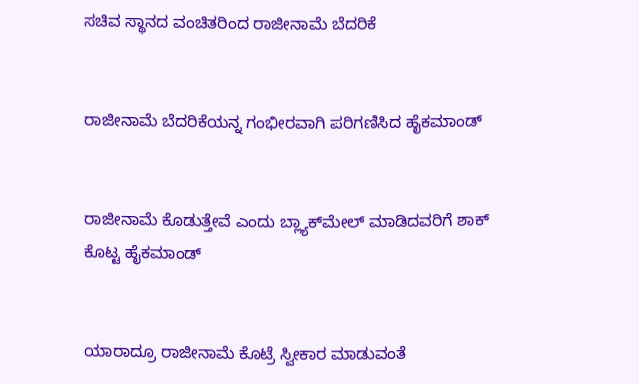ಸಚಿವ ಸ್ಥಾನದ ವಂಚಿತರಿಂದ ರಾಜೀನಾಮೆ ಬೆದರಿಕೆ


ರಾಜೀನಾಮೆ ಬೆದರಿಕೆಯನ್ನ ಗಂಭೀರವಾಗಿ ಪರಿಗಣಿಸಿದ ಹೈಕಮಾಂಡ್


ರಾಜೀನಾಮೆ ಕೊಡುತ್ತೇವೆ ಎಂದು ಬ್ಲ್ಯಾಕ್‌ಮೇಲ್ ಮಾಡಿದವರಿಗೆ ಶಾಕ್ ಕೊಟ್ಟ ಹೈಕಮಾಂಡ್


ಯಾರಾದ್ರೂ ರಾಜೀನಾಮೆ ಕೊಟ್ರೆ ಸ್ವೀಕಾರ ಮಾಡುವಂತೆ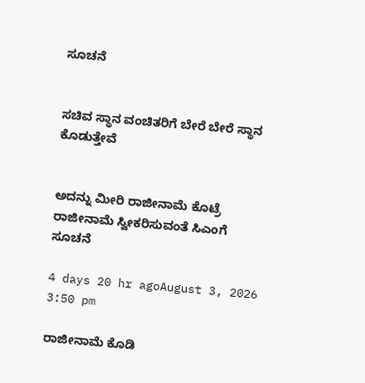ಸೂಚನೆ


ಸಚಿವ ಸ್ಥಾನ ವಂಚಿತರಿಗೆ ಬೇರೆ ಬೇರೆ ಸ್ಥಾನ ಕೊಡುತ್ತೇವೆ


ಅದನ್ನು ಮೀರಿ ರಾಜೀನಾಮೆ ಕೊಟ್ರೆ ರಾಜೀನಾಮೆ ಸ್ವೀಕರಿಸುವಂತೆ ಸಿಎಂಗೆ ಸೂಚನೆ

4 days 20 hr agoAugust 3, 2026 3:50 pm

ರಾಜೀನಾಮೆ ಕೊಡಿ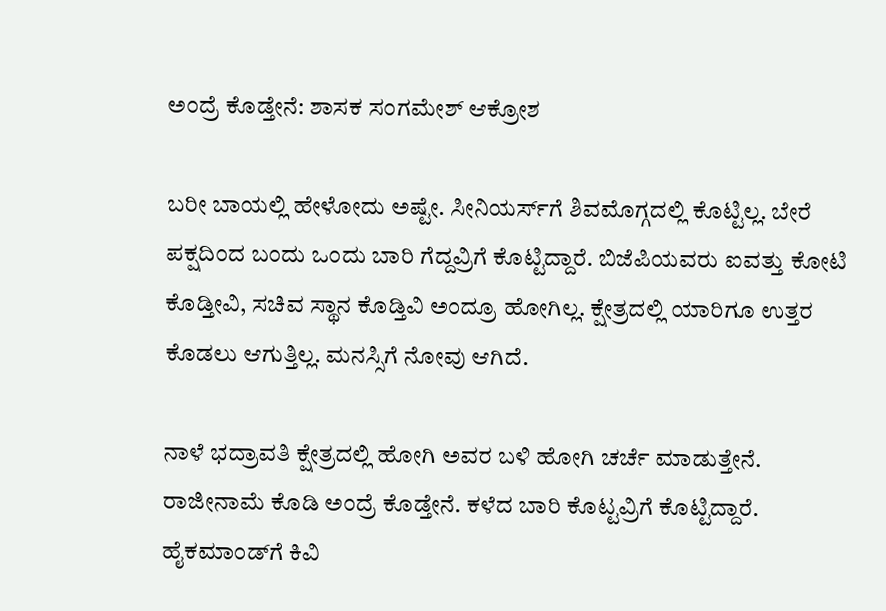ಅಂದ್ರೆ ಕೊಡ್ತೇನೆ: ಶಾಸಕ ಸಂಗಮೇಶ್ ಆಕ್ರೋಶ

ಬರೀ ಬಾಯಲ್ಲಿ ಹೇಳೋದು ಅಷ್ಟೇ. ಸೀನಿಯರ್ಸ್‌ಗೆ ಶಿವಮೊಗ್ಗದಲ್ಲಿ ಕೊಟ್ಟಿಲ್ಲ. ಬೇರೆ ಪಕ್ಷದಿಂದ ಬಂದು ಒಂದು ಬಾರಿ ಗೆದ್ದವ್ರಿಗೆ ಕೊಟ್ಟಿದ್ದಾರೆ. ಬಿಜೆಪಿಯವರು ಐವತ್ತು ಕೋಟಿ ಕೊಡ್ತೀವಿ, ಸಚಿವ ಸ್ಥಾನ ಕೊಡ್ತಿವಿ ಅಂದ್ರೂ ಹೋಗಿಲ್ಲ. ಕ್ಷೇತ್ರದಲ್ಲಿ ಯಾರಿಗೂ ಉತ್ತರ ಕೊಡಲು ಆಗುತ್ತಿಲ್ಲ. ಮನಸ್ಸಿಗೆ ನೋವು ಆಗಿದೆ.

ನಾಳೆ ಭದ್ರಾವತಿ ಕ್ಷೇತ್ರದಲ್ಲಿ ಹೋಗಿ ಅವರ ಬಳಿ ಹೋಗಿ ಚರ್ಚೆ ಮಾಡುತ್ತೇನೆ. ರಾಜೀನಾಮೆ ಕೊಡಿ ಅಂದ್ರೆ ಕೊಡ್ತೇನೆ. ಕಳೆದ ಬಾರಿ ಕೊಟ್ಟವ್ರಿಗೆ ಕೊಟ್ಟಿದ್ದಾರೆ. ಹೈಕಮಾಂಡ್‌ಗೆ ಕಿವಿ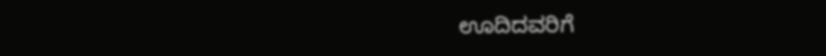ಊದಿದವರಿಗೆ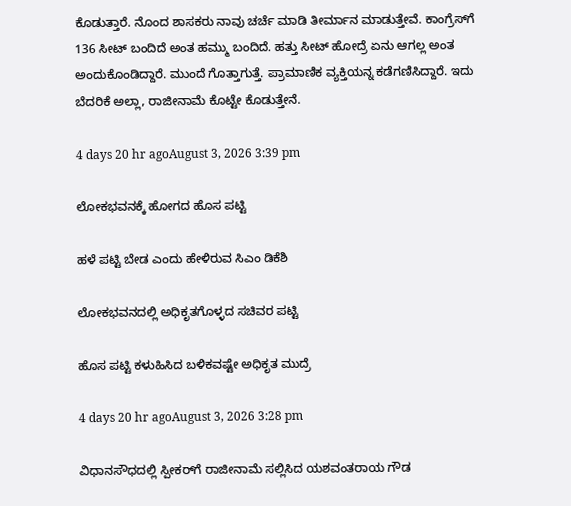ಕೊಡುತ್ತಾರೆ. ನೊಂದ ಶಾಸಕರು ನಾವು ಚರ್ಚೆ ಮಾಡಿ ತೀರ್ಮಾನ ಮಾಡುತ್ತೇವೆ. ಕಾಂಗ್ರೆಸ್‌ಗೆ 136 ಸೀಟ್ ಬಂದಿದೆ ಅಂತ ಹಮ್ಮು ಬಂದಿದೆ. ಹತ್ತು ಸೀಟ್ ಹೋದ್ರೆ ಏನು ಆಗಲ್ಲ ಅಂತ ಅಂದುಕೊಂಡಿದ್ದಾರೆ. ಮುಂದೆ ಗೊತ್ತಾಗುತ್ತೆ. ಪ್ರಾಮಾಣಿಕ ವ್ಯಕ್ತಿಯನ್ನ ಕಡೆಗಣಿಸಿದ್ದಾರೆ. ಇದು ಬೆದರಿಕೆ ಅಲ್ಲಾ, ರಾಜೀನಾಮೆ ಕೊಟ್ಟೇ ಕೊಡುತ್ತೇನೆ.

4 days 20 hr agoAugust 3, 2026 3:39 pm

ಲೋಕಭವನಕ್ಕೆ ಹೋಗದ ಹೊಸ ಪಟ್ಟಿ

ಹಳೆ ಪಟ್ಟಿ ಬೇಡ ಎಂದು ಹೇಳಿರುವ ಸಿಎಂ ಡಿಕೆಶಿ

ಲೋಕಭವನದಲ್ಲಿ ಅಧಿಕೃತಗೊಳ್ಳದ ಸಚಿವರ ಪಟ್ಟಿ

ಹೊಸ ಪಟ್ಟಿ ಕಳುಹಿಸಿದ ಬಳಿಕವಷ್ಟೇ ಅಧಿಕೃತ ಮುದ್ರೆ

4 days 20 hr agoAugust 3, 2026 3:28 pm

ವಿಧಾನಸೌಧದಲ್ಲಿ ಸ್ಪೀಕರ್‌ಗೆ ರಾಜೀನಾಮೆ ಸಲ್ಲಿಸಿದ ಯಶವಂತರಾಯ ಗೌಡ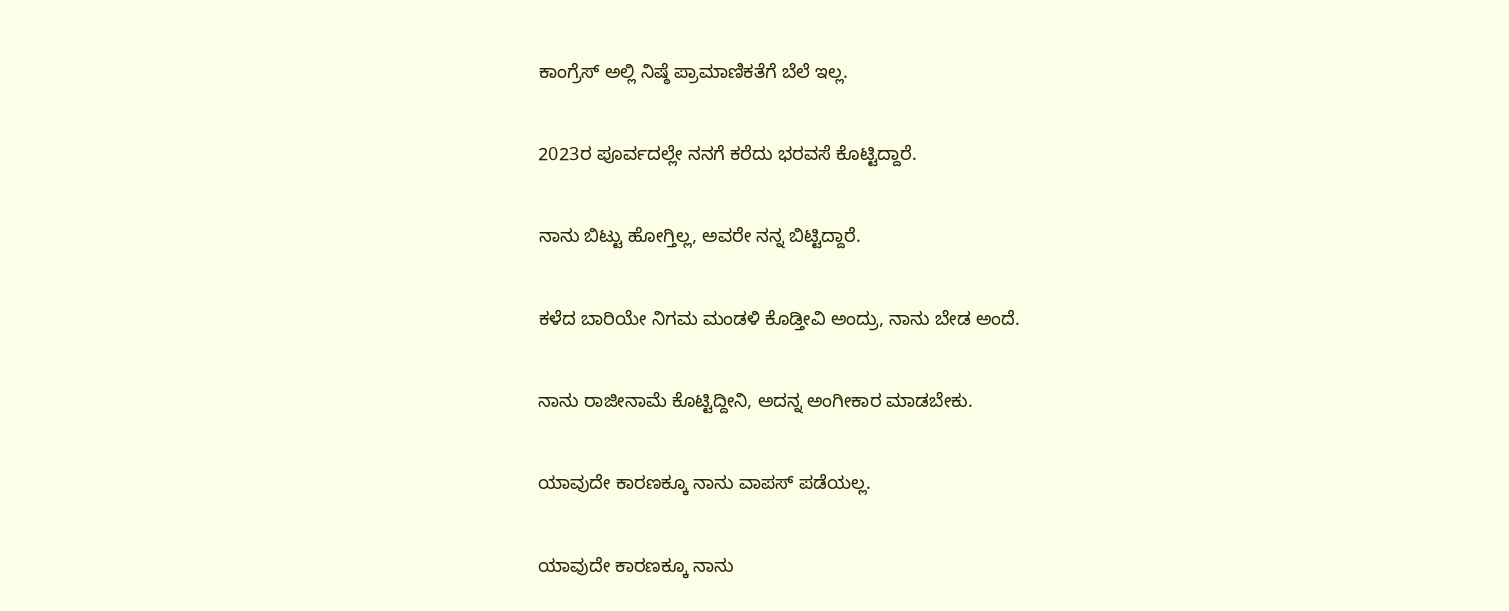ಕಾಂಗ್ರೆಸ್ ಅಲ್ಲಿ ನಿಷ್ಠೆ ಪ್ರಾಮಾಣಿಕತೆಗೆ ಬೆಲೆ ಇಲ್ಲ.

2023ರ ಪೂರ್ವದಲ್ಲೇ ನನಗೆ ಕರೆದು ಭರವಸೆ ಕೊಟ್ಟಿದ್ದಾರೆ.

ನಾನು ಬಿಟ್ಟು ಹೋಗ್ತಿಲ್ಲ, ಅವರೇ ನನ್ನ ಬಿಟ್ಟಿದ್ದಾರೆ.

ಕಳೆದ ಬಾರಿಯೇ ನಿಗಮ ಮಂಡಳಿ ಕೊಡ್ತೀವಿ ಅಂದ್ರು, ನಾನು ಬೇಡ ಅಂದೆ.

ನಾನು ರಾಜೀನಾಮೆ ಕೊಟ್ಟಿದ್ದೀನಿ, ಅದನ್ನ ಅಂಗೀಕಾರ ಮಾಡಬೇಕು.

ಯಾವುದೇ ಕಾರಣಕ್ಕೂ ನಾನು ವಾಪಸ್ ಪಡೆಯಲ್ಲ.

ಯಾವುದೇ ಕಾರಣಕ್ಕೂ ನಾನು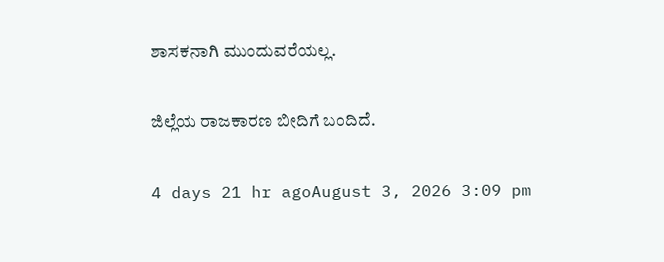ಶಾಸಕನಾಗಿ ಮುಂದುವರೆಯಲ್ಲ.

ಜಿಲ್ಲೆಯ ರಾಜಕಾರಣ ಬೀದಿಗೆ ಬಂದಿದೆ.

4 days 21 hr agoAugust 3, 2026 3:09 pm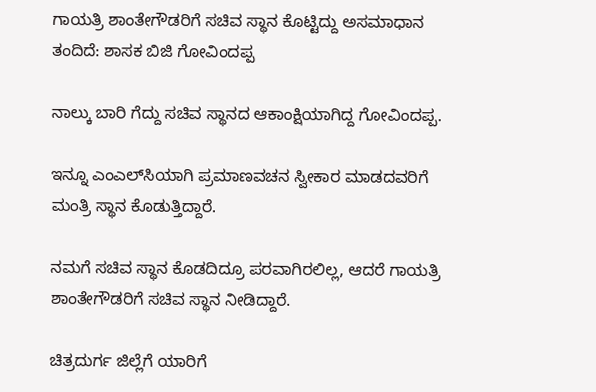ಗಾಯತ್ರಿ ಶಾಂತೇಗೌಡರಿಗೆ ಸಚಿವ ಸ್ಥಾನ ಕೊಟ್ಟಿದ್ದು ಅಸಮಾಧಾನ ತಂದಿದೆ: ಶಾಸಕ ಬಿಜಿ ಗೋವಿಂದಪ್ಪ

ನಾಲ್ಕು ಬಾರಿ ಗೆದ್ದು ಸಚಿವ ಸ್ಥಾನದ ಆಕಾಂಕ್ಷಿಯಾಗಿದ್ದ ಗೋವಿಂದಪ್ಪ.

ಇನ್ನೂ ಎಂಎಲ್‌ಸಿಯಾಗಿ ಪ್ರಮಾಣವಚನ ಸ್ವೀಕಾರ ಮಾಡದವರಿಗೆ ಮಂತ್ರಿ ಸ್ಥಾನ ಕೊಡುತ್ತಿದ್ದಾರೆ.

ನಮಗೆ ಸಚಿವ ಸ್ಥಾನ ಕೊಡದಿದ್ರೂ ಪರವಾಗಿರಲಿಲ್ಲ, ಆದರೆ ಗಾಯತ್ರಿ ಶಾಂತೇಗೌಡರಿಗೆ ಸಚಿವ ಸ್ಥಾನ ನೀಡಿದ್ದಾರೆ.

ಚಿತ್ರದುರ್ಗ ಜಿಲ್ಲೆಗೆ ಯಾರಿಗೆ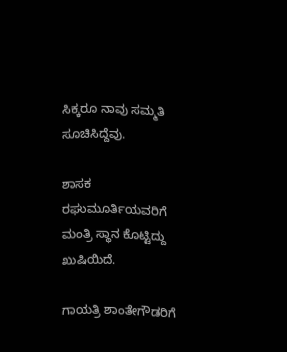ಸಿಕ್ಕರೂ ನಾವು ಸಮ್ಮತಿ ಸೂಚಿಸಿದ್ದೆವು.

ಶಾಸಕ ರಘುಮೂರ್ತಿಯವರಿಗೆ ಮಂತ್ರಿ ಸ್ಥಾನ ಕೊಟ್ಟಿದ್ದು ಖುಷಿಯಿದೆ.

ಗಾಯತ್ರಿ ಶಾಂತೇಗೌಡರಿಗೆ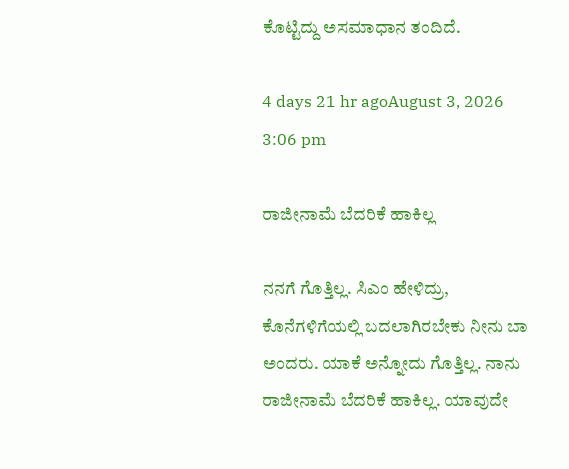ಕೊಟ್ಟಿದ್ದು ಅಸಮಾಧಾನ ತಂದಿದೆ.

4 days 21 hr agoAugust 3, 2026 3:06 pm

ರಾಜೀನಾಮೆ ಬೆದರಿಕೆ ಹಾಕಿಲ್ಲ

ನನಗೆ ಗೊತ್ತಿಲ್ಲ. ಸಿಎಂ ಹೇಳಿದ್ರು, ಕೊನೆಗಳಿಗೆಯಲ್ಲಿ ಬದಲಾಗಿರಬೇಕು ನೀನು ಬಾ ಅಂದರು. ಯಾಕೆ ಅನ್ನೋದು ಗೊತ್ತಿಲ್ಲ. ನಾನು ರಾಜೀನಾಮೆ ಬೆದರಿಕೆ ಹಾಕಿಲ್ಲ. ಯಾವುದೇ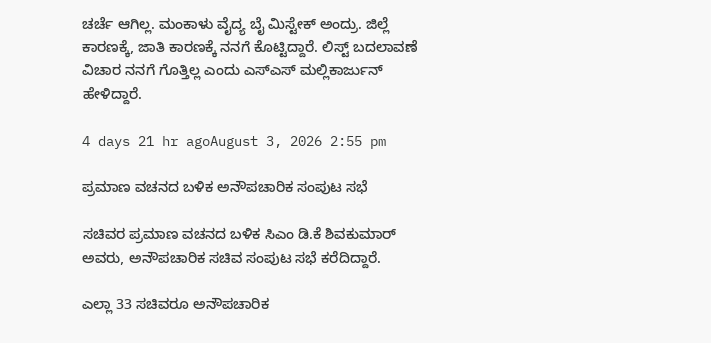ಚರ್ಚೆ ಆಗಿಲ್ಲ. ಮಂಕಾಳು ವೈದ್ಯ ಬೈ ಮಿಸ್ಟೇಕ್ ಅಂದ್ರು. ಜಿಲ್ಲೆ ಕಾರಣಕ್ಕೆ, ಜಾತಿ ಕಾರಣಕ್ಕೆ ನನಗೆ ಕೊಟ್ಟಿದ್ದಾರೆ. ಲಿಸ್ಟ್ ಬದಲಾವಣೆ ವಿಚಾರ ನನಗೆ ಗೊತ್ತಿಲ್ಲ ಎಂದು ಎಸ್‌ಎಸ್ ಮಲ್ಲಿಕಾರ್ಜುನ್ ಹೇಳಿದ್ದಾರೆ.

4 days 21 hr agoAugust 3, 2026 2:55 pm

ಪ್ರಮಾಣ ವಚನದ ಬಳಿಕ ಅನೌಪಚಾರಿಕ ಸಂಪುಟ ಸಭೆ

ಸಚಿವರ ಪ್ರಮಾಣ ವಚನದ ಬಳಿಕ ಸಿಎಂ ಡಿ.ಕೆ ಶಿವಕುಮಾರ್‌ ಅವರು, ಅನೌಪಚಾರಿಕ ಸಚಿವ ಸಂಪುಟ ಸಭೆ ಕರೆದಿದ್ದಾರೆ.

ಎಲ್ಲಾ 33 ಸಚಿವರೂ ಅನೌಪಚಾರಿಕ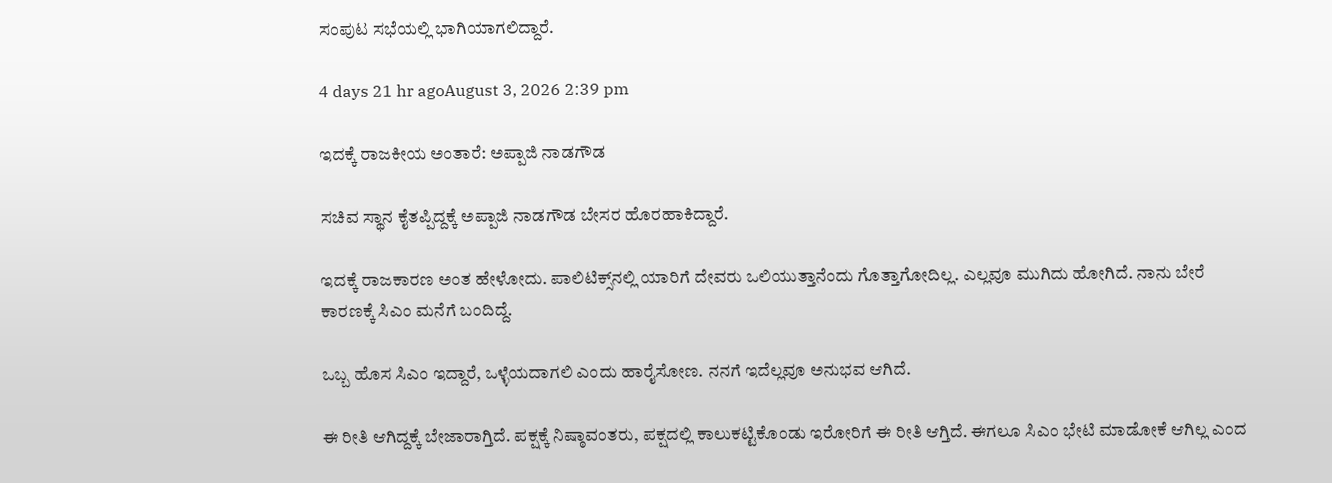ಸಂಪುಟ ಸಭೆಯಲ್ಲಿ ಭಾಗಿಯಾಗಲಿದ್ದಾರೆ.

4 days 21 hr agoAugust 3, 2026 2:39 pm

ಇದಕ್ಕೆ ರಾಜಕೀಯ ಅಂತಾರೆ: ಅಪ್ಪಾಜಿ ನಾಡಗೌಡ

ಸಚಿವ ಸ್ಥಾನ ಕೈತಪ್ಪಿದ್ದಕ್ಕೆ ಅಪ್ಪಾಜಿ ನಾಡಗೌಡ ಬೇಸರ ಹೊರಹಾಕಿದ್ದಾರೆ.

ಇದಕ್ಕೆ ರಾಜಕಾರಣ ಅಂತ ಹೇಳೋದು. ಪಾಲಿಟಿಕ್ಸ್‌ನಲ್ಲಿ ಯಾರಿಗೆ ದೇವರು ಒಲಿಯುತ್ತಾನೆಂದು ಗೊತ್ತಾಗೋದಿಲ್ಲ. ಎಲ್ಲವೂ ಮುಗಿದು ಹೋಗಿದೆ. ನಾನು ಬೇರೆ ಕಾರಣಕ್ಕೆ ಸಿಎಂ ಮನೆಗೆ ಬಂದಿದ್ದೆ.

ಒಬ್ಬ ಹೊಸ ಸಿಎಂ ಇದ್ದಾರೆ, ಒಳ್ಳೆಯದಾಗಲಿ ಎಂದು ಹಾರೈಸೋಣ. ನನಗೆ ಇದೆಲ್ಲವೂ ಅನುಭವ ಆಗಿದೆ.

ಈ ರೀತಿ ಆಗಿದ್ದಕ್ಕೆ ಬೇಜಾರಾಗ್ತಿದೆ. ಪಕ್ಷಕ್ಕೆ ನಿಷ್ಠಾವಂತರು, ಪಕ್ಷದಲ್ಲಿ ಕಾಲುಕಟ್ಟಿಕೊಂಡು ಇರೋರಿಗೆ ಈ ರೀತಿ ಆಗ್ತಿದೆ. ಈಗಲೂ ಸಿಎಂ ಭೇಟಿ ಮಾಡೋಕೆ ಆಗಿಲ್ಲ ಎಂದ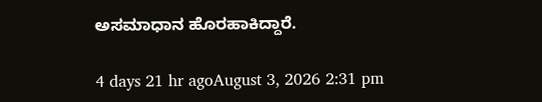ಅಸಮಾಧಾನ ಹೊರಹಾಕಿದ್ದಾರೆ.

4 days 21 hr agoAugust 3, 2026 2:31 pm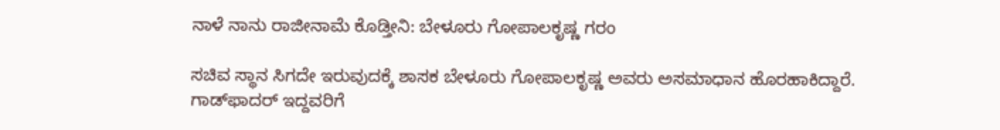ನಾಳೆ ನಾನು ರಾಜೀನಾಮೆ ಕೊಡ್ತೀನಿ: ಬೇಳೂರು ಗೋಪಾಲಕೃಷ್ಣ ಗರಂ

ಸಚಿವ ಸ್ಥಾನ ಸಿಗದೇ ಇರುವುದಕ್ಕೆ ಶಾಸಕ ಬೇಳೂರು ಗೋಪಾಲಕೃಷ್ಣ ಅವರು ಅಸಮಾಧಾನ ಹೊರಹಾಕಿದ್ದಾರೆ. ಗಾಡ್‌ಫಾದರ್ ಇದ್ದವರಿಗೆ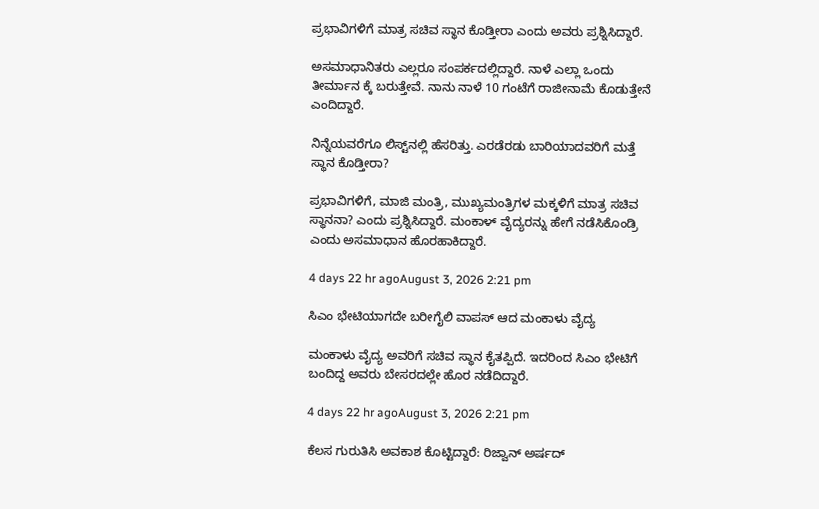ಪ್ರಭಾವಿಗಳಿಗೆ ಮಾತ್ರ ಸಚಿವ ಸ್ಥಾನ ಕೊಡ್ತೀರಾ ಎಂದು ಅವರು ಪ್ರಶ್ನಿಸಿದ್ದಾರೆ.

ಅಸಮಾಧಾನಿತರು ಎಲ್ಲರೂ ಸಂಪರ್ಕದಲ್ಲಿದ್ದಾರೆ. ನಾಳೆ ಎಲ್ಲಾ ಒಂದು ತೀರ್ಮಾನ ಕ್ಕೆ ಬರುತ್ತೇವೆ. ನಾನು ನಾಳೆ 10 ಗಂಟೆಗೆ ರಾಜೀನಾಮೆ ಕೊಡುತ್ತೇನೆ ಎಂದಿದ್ದಾರೆ.

ನಿನ್ನೆಯವರೆಗೂ ಲಿಸ್ಟ್‌ನಲ್ಲಿ ಹೆಸರಿತ್ತು. ಎರಡೆರಡು ಬಾರಿಯಾದವರಿಗೆ ಮತ್ತೆ ಸ್ಥಾನ ಕೊಡ್ತೀರಾ?

ಪ್ರಭಾವಿಗಳಿಗೆ, ಮಾಜಿ ಮಂತ್ರಿ, ಮುಖ್ಯಮಂತ್ರಿಗಳ‌ ಮಕ್ಕಳಿಗೆ ಮಾತ್ರ ಸಚಿವ ಸ್ಥಾನನಾ? ಎಂದು ಪ್ರಶ್ನಿಸಿದ್ದಾರೆ. ಮಂಕಾಳ್ ವೈದ್ಯರನ್ನು ಹೇಗೆ ನಡೆಸಿಕೊಂಡ್ರಿ ಎಂದು ಅಸಮಾಧಾನ ಹೊರಹಾಕಿದ್ದಾರೆ.

4 days 22 hr agoAugust 3, 2026 2:21 pm

ಸಿಎಂ ಭೇಟಿಯಾಗದೇ ಬರೀಗೈಲಿ ವಾಪಸ್ ಆದ ಮಂಕಾಳು ವೈದ್ಯ

ಮಂಕಾಳು ವೈದ್ಯ ಅವರಿಗೆ ಸಚಿವ ಸ್ಥಾನ ಕೈತಪ್ಪಿದೆ. ಇದರಿಂದ ಸಿಎಂ ಭೇಟಿಗೆ ಬಂದಿದ್ದ ಅವರು ಬೇಸರದಲ್ಲೇ ಹೊರ ನಡೆದಿದ್ದಾರೆ.

4 days 22 hr agoAugust 3, 2026 2:21 pm

ಕೆಲಸ ಗುರುತಿಸಿ ಅವಕಾಶ ಕೊಟ್ಟಿದ್ದಾರೆ: ರಿಜ್ವಾನ್ ಅರ್ಷದ್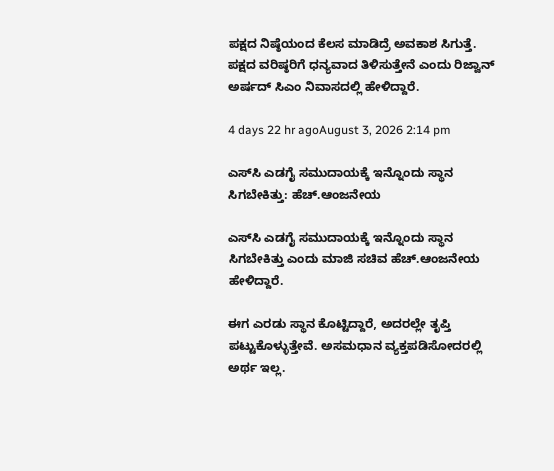ಪಕ್ಷದ ನಿಷ್ಠೆಯಂದ ಕೆಲಸ ಮಾಡಿದ್ರೆ ಅವಕಾಶ ಸಿಗುತ್ತೆ. ಪಕ್ಷದ ವರಿಷ್ಠರಿಗೆ ಧನ್ಯವಾದ ತಿಳಿಸುತ್ತೇನೆ ಎಂದು ರಿಜ್ವಾನ್‌ ಅರ್ಷದ್‌ ಸಿಎಂ ನಿವಾಸದಲ್ಲಿ ಹೇಳಿದ್ದಾರೆ.

4 days 22 hr agoAugust 3, 2026 2:14 pm

ಎಸ್‌ಸಿ ಎಡಗೈ ಸಮುದಾಯಕ್ಕೆ ಇನ್ನೊಂದು ಸ್ಥಾನ ಸಿಗಬೇಕಿತ್ತು: ಹೆಚ್.ಆಂಜನೇಯ

ಎಸ್‌ಸಿ ಎಡಗೈ ಸಮುದಾಯಕ್ಕೆ ಇನ್ನೊಂದು ಸ್ಥಾನ ಸಿಗಬೇಕಿತ್ತು ಎಂದು ಮಾಜಿ ಸಚಿವ ಹೆಚ್.ಆಂಜನೇಯ ಹೇಳಿದ್ದಾರೆ.

ಈಗ ಎರಡು ಸ್ಥಾನ ಕೊಟ್ಟಿದ್ದಾರೆ, ಅದರಲ್ಲೇ ತೃಪ್ತಿ ಪಟ್ಟುಕೊಳ್ಳುತ್ತೇವೆ. ಅಸಮಧಾನ ವ್ಯಕ್ತಪಡಿಸೋದರಲ್ಲಿ ಅರ್ಥ ಇಲ್ಲ.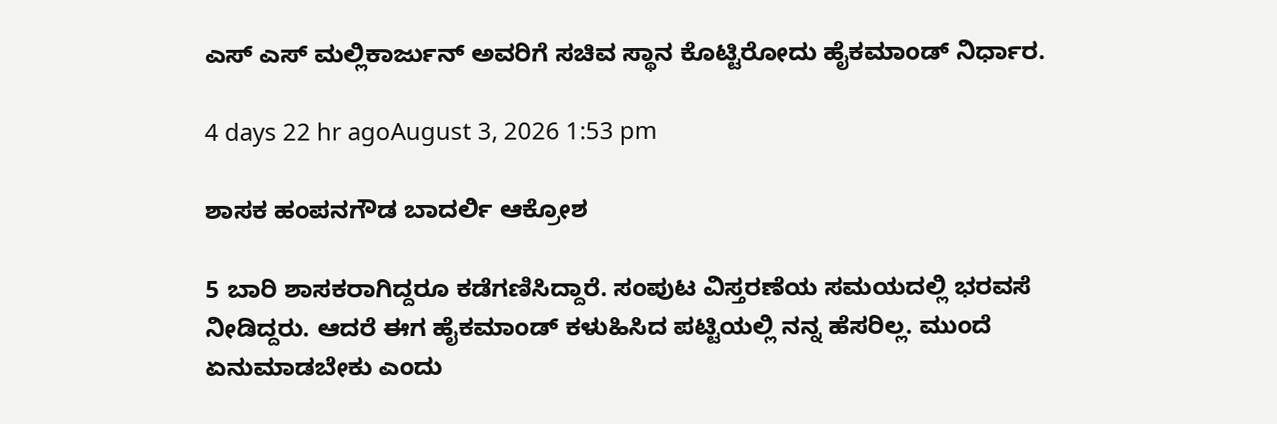ಎಸ್ ಎಸ್ ಮಲ್ಲಿಕಾರ್ಜುನ್ ಅವರಿಗೆ ಸಚಿವ ಸ್ಥಾನ ಕೊಟ್ಟಿರೋದು ಹೈಕಮಾಂಡ್ ನಿರ್ಧಾರ.

4 days 22 hr agoAugust 3, 2026 1:53 pm

ಶಾಸಕ ಹಂಪನಗೌಡ ಬಾದರ್ಲಿ ಆಕ್ರೋಶ

5 ಬಾರಿ ಶಾಸಕರಾಗಿದ್ದರೂ ಕಡೆಗಣಿಸಿದ್ದಾರೆ. ಸಂಪುಟ ವಿಸ್ತರಣೆಯ ಸಮಯದಲ್ಲಿ ಭರವಸೆ ನೀಡಿದ್ದರು. ಆದರೆ ಈಗ ಹೈಕಮಾಂಡ್‌ ಕಳುಹಿಸಿದ ಪಟ್ಟಿಯಲ್ಲಿ ನನ್ನ ಹೆಸರಿಲ್ಲ. ಮುಂದೆ ಏನು‌ಮಾಡಬೇಕು ಎಂದು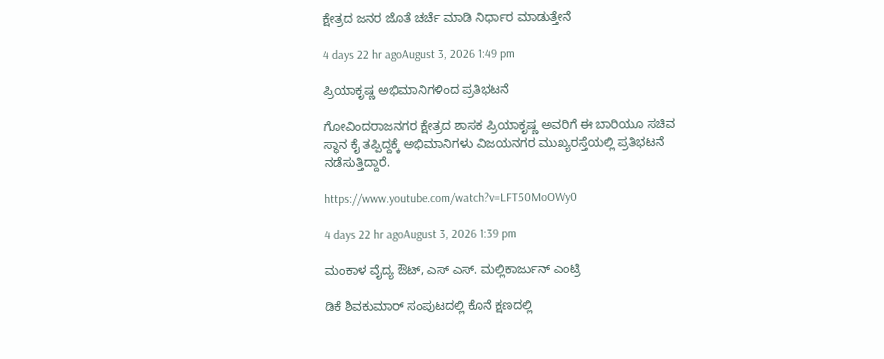ಕ್ಷೇತ್ರದ ಜನರ ಜೊತೆ ಚರ್ಚೆ ಮಾಡಿ ನಿರ್ಧಾರ ಮಾಡುತ್ತೇನೆ

4 days 22 hr agoAugust 3, 2026 1:49 pm

ಪ್ರಿಯಾಕೃಷ್ಣ ಅಭಿಮಾನಿಗಳಿಂದ ಪ್ರತಿಭಟನೆ

ಗೋವಿಂದರಾಜನಗರ ಕ್ಷೇತ್ರದ ಶಾಸಕ ಪ್ರಿಯಾಕೃಷ್ಣ ಅವರಿಗೆ ಈ ಬಾರಿಯೂ ಸಚಿವ ಸ್ಥಾನ ಕೈ ತಪ್ಪಿದ್ದಕ್ಕೆ ಅಭಿಮಾನಿಗಳು ವಿಜಯನಗರ ಮುಖ್ಯರಸ್ತೆಯಲ್ಲಿ ಪ್ರತಿಭಟನೆ ನಡೆಸುತ್ತಿದ್ದಾರೆ.

https://www.youtube.com/watch?v=LFT50MoOWy0

4 days 22 hr agoAugust 3, 2026 1:39 pm

ಮಂಕಾಳ ವೈದ್ಯ ಔಟ್, ಎಸ್ ಎಸ್. ಮಲ್ಲಿಕಾರ್ಜುನ್‌ ಎಂಟ್ರಿ

ಡಿಕೆ ಶಿವಕುಮಾರ್‌ ಸಂಪುಟದಲ್ಲಿ ಕೊನೆ ಕ್ಷಣದಲ್ಲಿ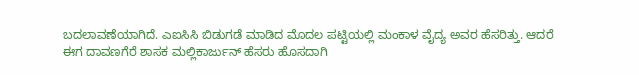ಬದಲಾವಣೆಯಾಗಿದೆ. ಎಐಸಿಸಿ ಬಿಡುಗಡೆ ಮಾಡಿದ ಮೊದಲ ಪಟ್ಟಿಯಲ್ಲಿ ಮಂಕಾಳ ವೈದ್ಯ ಅವರ ಹೆಸರಿತ್ತು. ಆದರೆ ಈಗ ದಾವಣಗೆರೆ ಶಾಸಕ ಮಲ್ಲಿಕಾರ್ಜುನ್‌ ಹೆಸರು ಹೊಸದಾಗಿ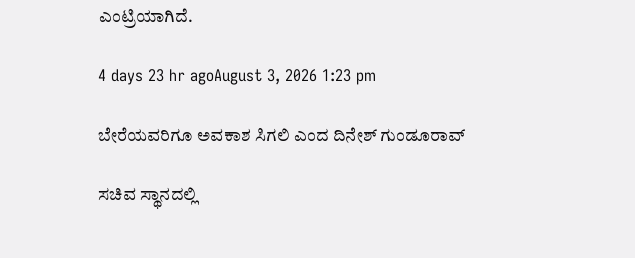ಎಂಟ್ರಿಯಾಗಿದೆ.

4 days 23 hr agoAugust 3, 2026 1:23 pm

ಬೇರೆಯವರಿಗೂ ಅವಕಾಶ ಸಿಗಲಿ ಎಂದ ದಿನೇಶ್ ಗುಂಡೂರಾವ್

ಸಚಿವ ಸ್ಥಾನದಲ್ಲಿ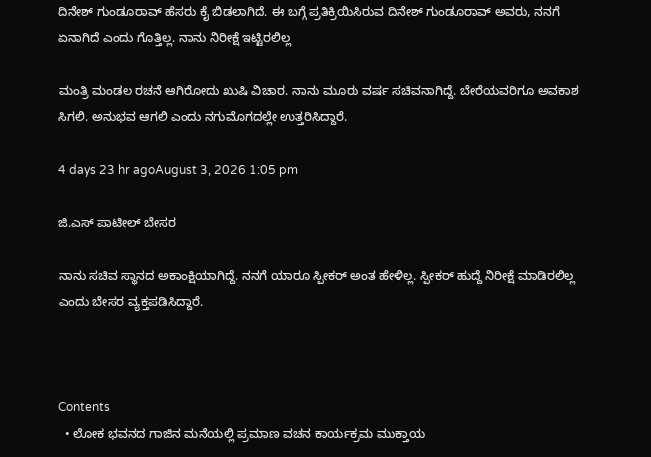ದಿನೇಶ್ ಗುಂಡೂರಾವ್ ಹೆಸರು ಕೈ ಬಿಡಲಾಗಿದೆ. ಈ ಬಗ್ಗೆ ಪ್ರತಿಕ್ರಿಯಿಸಿರುವ ದಿನೇಶ್ ಗುಂಡೂರಾವ್ ಅವರು, ನನಗೆ ಏನಾಗಿದೆ ಎಂದು ಗೊತ್ತಿಲ್ಲ. ನಾನು ನಿರೀಕ್ಷೆ ಇಟ್ಟಿರಲಿಲ್ಲ

ಮಂತ್ರಿ ಮಂಡಲ ರಚನೆ ಆಗಿರೋದು ಖುಷಿ ವಿಚಾರ. ನಾನು ಮೂರು ವರ್ಷ ಸಚಿವನಾಗಿದ್ದೆ. ಬೇರೆಯವರಿಗೂ ಅವಕಾಶ ಸಿಗಲಿ. ಅನುಭವ ಆಗಲಿ ಎಂದು ನಗುಮೊಗದಲ್ಲೇ ಉತ್ತರಿಸಿದ್ದಾರೆ.

4 days 23 hr agoAugust 3, 2026 1:05 pm

ಜಿ.ಎಸ್ ಪಾಟೀಲ್‌ ಬೇಸರ

ನಾನು ಸಚಿವ ಸ್ಥಾನದ ಅಕಾಂಕ್ಷಿಯಾಗಿದ್ದೆ. ನನಗೆ ಯಾರೂ ಸ್ಪೀಕರ್ ಅಂತ ಹೇಳಿಲ್ಲ. ಸ್ಪೀಕರ್ ಹುದ್ದೆ ನಿರೀಕ್ಷೆ ಮಾಡಿರಲಿಲ್ಲ ಎಂದು ಬೇಸರ ವ್ಯಕ್ತಪಡಿಸಿದ್ದಾರೆ.



Contents
  • ಲೋಕ ಭವನದ ಗಾಜಿನ ಮನೆಯಲ್ಲಿ ಪ್ರಮಾಣ ವಚನ ಕಾರ್ಯಕ್ರಮ ಮುಕ್ತಾಯ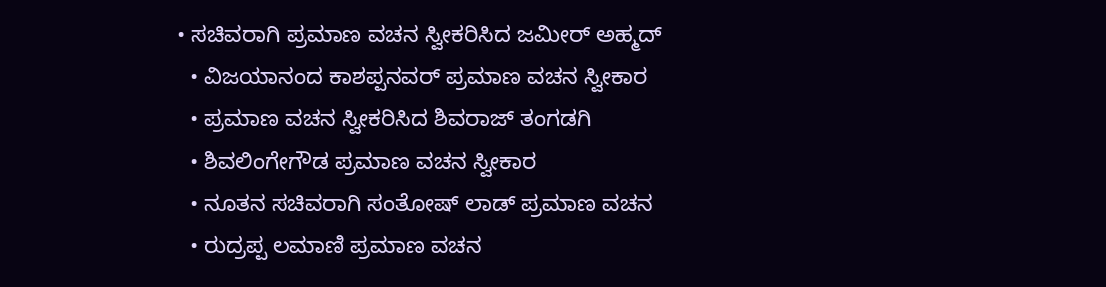• ಸಚಿವರಾಗಿ ಪ್ರಮಾಣ ವಚನ ಸ್ವೀಕರಿಸಿದ ಜಮೀರ್‌ ಅಹ್ಮದ್
  • ವಿಜಯಾನಂದ ಕಾಶಪ್ಪನವರ್‌ ಪ್ರಮಾಣ ವಚನ ಸ್ವೀಕಾರ
  • ಪ್ರಮಾಣ ವಚನ ಸ್ವೀಕರಿಸಿದ ಶಿವರಾಜ್‌ ತಂಗಡಗಿ
  • ಶಿವಲಿಂಗೇಗೌಡ ಪ್ರಮಾಣ ವಚನ ಸ್ವೀಕಾರ
  • ನೂತನ ಸಚಿವರಾಗಿ ಸಂತೋಷ್‌ ಲಾಡ್‌ ಪ್ರಮಾಣ ವಚನ
  • ರುದ್ರಪ್ಪ ಲಮಾಣಿ ಪ್ರಮಾಣ ವಚನ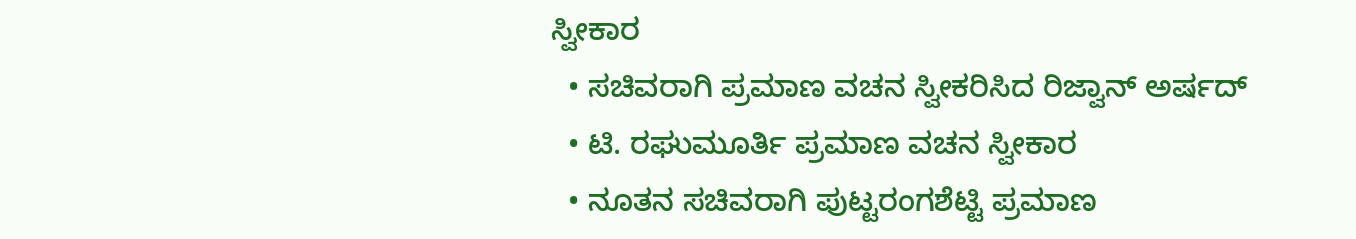ಸ್ವೀಕಾರ
  • ಸಚಿವರಾಗಿ ಪ್ರಮಾಣ ವಚನ ಸ್ವೀಕರಿಸಿದ ರಿಜ್ವಾನ್‌ ಅರ್ಷದ್
  • ಟಿ. ರಘುಮೂರ್ತಿ ಪ್ರಮಾಣ ವಚನ ಸ್ವೀಕಾರ
  • ನೂತನ ಸಚಿವರಾಗಿ ಪುಟ್ಟರಂಗಶೆಟ್ಟಿ ಪ್ರಮಾಣ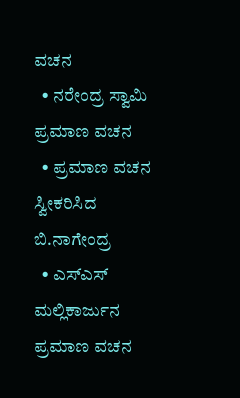ವಚನ
  • ನರೇಂದ್ರ ಸ್ವಾಮಿ ಪ್ರಮಾಣ ವಚನ
  • ಪ್ರಮಾಣ ವಚನ ಸ್ವೀಕರಿಸಿದ ಬಿ.ನಾಗೇಂದ್ರ
  • ಎಸ್‌ಎಸ್‌ ಮಲ್ಲಿಕಾರ್ಜುನ ಪ್ರಮಾಣ ವಚನ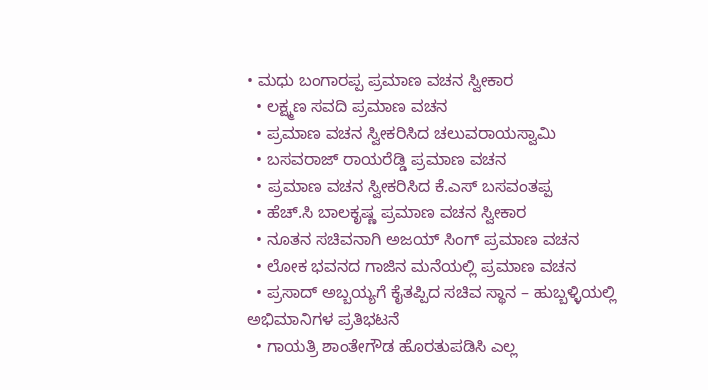• ಮಧು ಬಂಗಾರಪ್ಪ ಪ್ರಮಾಣ ವಚನ ಸ್ವೀಕಾರ
  • ಲಕ್ಷ್ಮಣ ಸವದಿ ಪ್ರಮಾಣ ವಚನ
  • ಪ್ರಮಾಣ ವಚನ ಸ್ವೀಕರಿಸಿದ ಚಲುವರಾಯಸ್ವಾಮಿ
  • ಬಸವರಾಜ್ ರಾಯರೆಡ್ಡಿ ಪ್ರಮಾಣ ವಚನ
  • ಪ್ರಮಾಣ ವಚನ ಸ್ವೀಕರಿಸಿದ ಕೆ.ಎಸ್‌ ಬಸವಂತಪ್ಪ
  • ಹೆಚ್‌.ಸಿ ಬಾಲಕೃಷ್ಣ ಪ್ರಮಾಣ ವಚನ ಸ್ವೀಕಾರ
  • ನೂತನ ಸಚಿವನಾಗಿ ಅಜಯ್‌ ಸಿಂಗ್‌ ಪ್ರಮಾಣ ವಚನ
  • ಲೋಕ ಭವನದ ಗಾಜಿನ ಮನೆಯಲ್ಲಿ ಪ್ರಮಾಣ ವಚನ
  • ಪ್ರಸಾದ್ ಅಬ್ಬಯ್ಯಗೆ ಕೈತಪ್ಪಿದ ಸಚಿವ ಸ್ಥಾನ – ಹುಬ್ಬಳ್ಳಿಯಲ್ಲಿ ಅಭಿಮಾನಿಗಳ ಪ್ರತಿಭಟನೆ
  • ಗಾಯತ್ರಿ ಶಾಂತೇಗೌಡ ಹೊರತುಪಡಿಸಿ ಎಲ್ಲ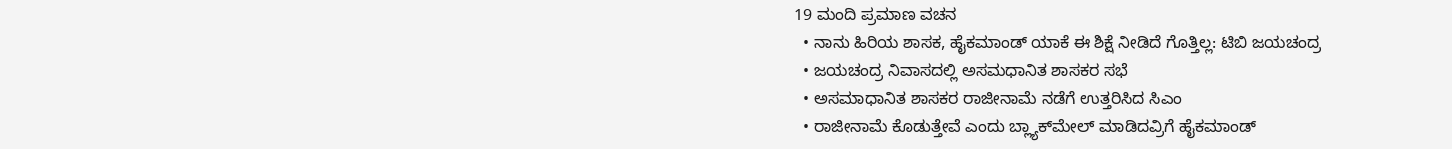19 ಮಂದಿ ಪ್ರಮಾಣ ವಚನ
  • ನಾನು ಹಿರಿಯ ಶಾಸಕ, ಹೈಕಮಾಂಡ್ ಯಾಕೆ ಈ ಶಿಕ್ಷೆ ನೀಡಿದೆ ಗೊತ್ತಿಲ್ಲ: ಟಿಬಿ ಜಯಚಂದ್ರ
  • ಜಯಚಂದ್ರ ನಿವಾಸದಲ್ಲಿ ಅಸಮಧಾನಿತ ಶಾಸಕರ ಸಭೆ
  • ಅಸಮಾಧಾನಿತ ಶಾಸಕರ ರಾಜೀನಾಮೆ ನಡೆಗೆ ಉತ್ತರಿಸಿದ ಸಿಎಂ
  • ರಾಜೀನಾಮೆ ಕೊಡುತ್ತೇವೆ ಎಂದು ಬ್ಲ್ಯಾಕ್‌ಮೇಲ್ ಮಾಡಿದವ್ರಿಗೆ ಹೈಕಮಾಂಡ್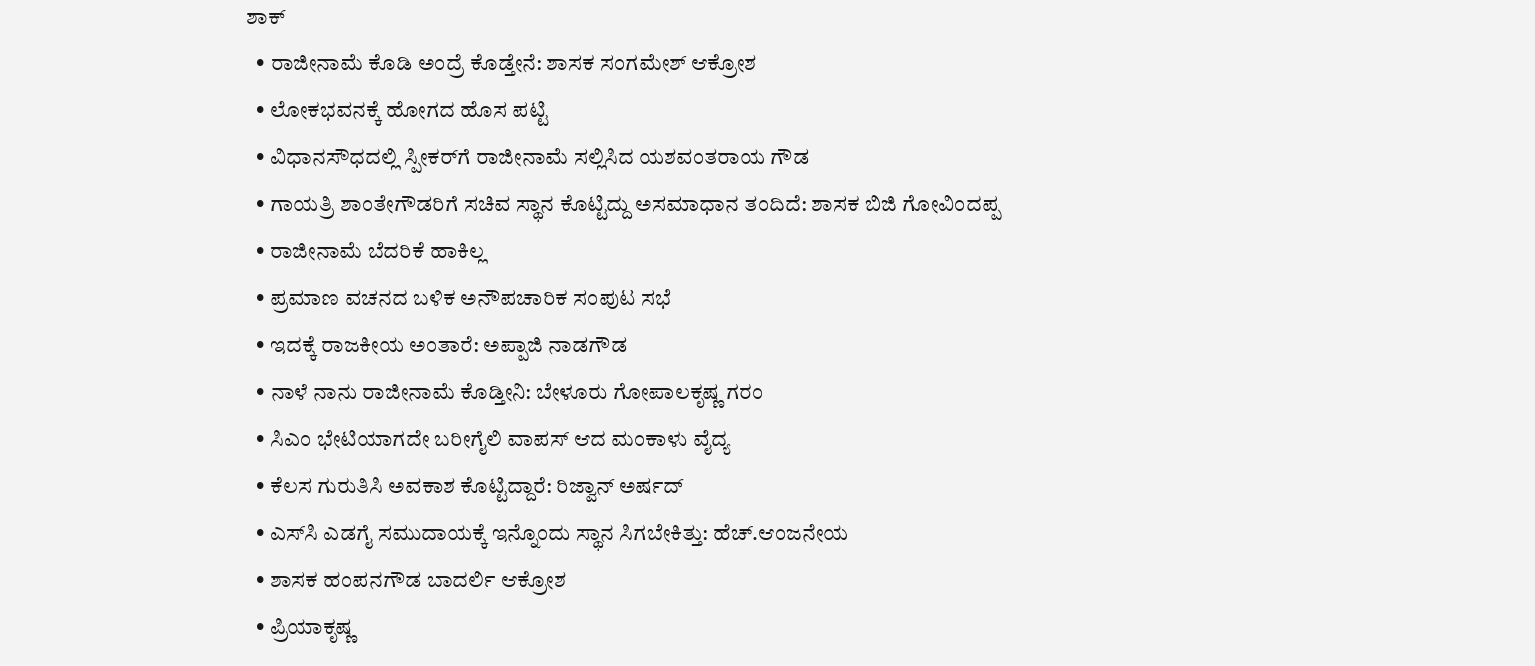ಶಾಕ್
  • ರಾಜೀನಾಮೆ ಕೊಡಿ ಅಂದ್ರೆ ಕೊಡ್ತೇನೆ: ಶಾಸಕ ಸಂಗಮೇಶ್ ಆಕ್ರೋಶ
  • ಲೋಕಭವನಕ್ಕೆ ಹೋಗದ ಹೊಸ ಪಟ್ಟಿ
  • ವಿಧಾನಸೌಧದಲ್ಲಿ ಸ್ಪೀಕರ್‌ಗೆ ರಾಜೀನಾಮೆ ಸಲ್ಲಿಸಿದ ಯಶವಂತರಾಯ ಗೌಡ
  • ಗಾಯತ್ರಿ ಶಾಂತೇಗೌಡರಿಗೆ ಸಚಿವ ಸ್ಥಾನ ಕೊಟ್ಟಿದ್ದು ಅಸಮಾಧಾನ ತಂದಿದೆ: ಶಾಸಕ ಬಿಜಿ ಗೋವಿಂದಪ್ಪ
  • ರಾಜೀನಾಮೆ ಬೆದರಿಕೆ ಹಾಕಿಲ್ಲ
  • ಪ್ರಮಾಣ ವಚನದ ಬಳಿಕ ಅನೌಪಚಾರಿಕ ಸಂಪುಟ ಸಭೆ
  • ಇದಕ್ಕೆ ರಾಜಕೀಯ ಅಂತಾರೆ: ಅಪ್ಪಾಜಿ ನಾಡಗೌಡ
  • ನಾಳೆ ನಾನು ರಾಜೀನಾಮೆ ಕೊಡ್ತೀನಿ: ಬೇಳೂರು ಗೋಪಾಲಕೃಷ್ಣ ಗರಂ
  • ಸಿಎಂ ಭೇಟಿಯಾಗದೇ ಬರೀಗೈಲಿ ವಾಪಸ್ ಆದ ಮಂಕಾಳು ವೈದ್ಯ
  • ಕೆಲಸ ಗುರುತಿಸಿ ಅವಕಾಶ ಕೊಟ್ಟಿದ್ದಾರೆ: ರಿಜ್ವಾನ್ ಅರ್ಷದ್
  • ಎಸ್‌ಸಿ ಎಡಗೈ ಸಮುದಾಯಕ್ಕೆ ಇನ್ನೊಂದು ಸ್ಥಾನ ಸಿಗಬೇಕಿತ್ತು: ಹೆಚ್.ಆಂಜನೇಯ
  • ಶಾಸಕ ಹಂಪನಗೌಡ ಬಾದರ್ಲಿ ಆಕ್ರೋಶ
  • ಪ್ರಿಯಾಕೃಷ್ಣ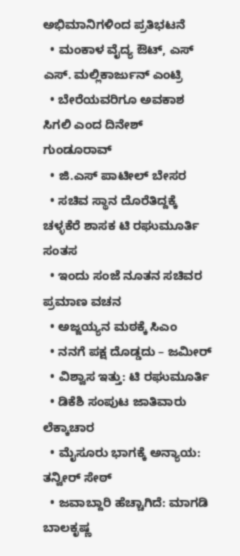ಅಭಿಮಾನಿಗಳಿಂದ ಪ್ರತಿಭಟನೆ
  • ಮಂಕಾಳ ವೈದ್ಯ ಔಟ್, ಎಸ್ ಎಸ್. ಮಲ್ಲಿಕಾರ್ಜುನ್‌ ಎಂಟ್ರಿ
  • ಬೇರೆಯವರಿಗೂ ಅವಕಾಶ ಸಿಗಲಿ ಎಂದ ದಿನೇಶ್ ಗುಂಡೂರಾವ್
  • ಜಿ.ಎಸ್ ಪಾಟೀಲ್‌ ಬೇಸರ
  • ಸಚಿವ ಸ್ಥಾನ ದೊರೆತಿದ್ದಕ್ಕೆ ಚಳ್ಳಕೆರೆ ಶಾಸಕ ಟಿ ರಘುಮೂರ್ತಿ ಸಂತಸ
  • ಇಂದು ಸಂಜೆ ನೂತನ ಸಚಿವರ ಪ್ರಮಾಣ ವಚನ
  • ಅಜ್ಜಯ್ಯನ ಮಠಕ್ಕೆ ಸಿಎಂ
  • ನನಗೆ ಪಕ್ಷ ದೊಡ್ಡದು – ಜಮೀರ್‌
  • ವಿಶ್ವಾಸ ಇತ್ತು: ಟಿ ರಘುಮೂರ್ತಿ
  • ಡಿಕೆಶಿ ಸಂಪುಟ ಜಾತಿವಾರು ಲೆಕ್ಕಾಚಾರ
  • ಮೈಸೂರು ಭಾಗಕ್ಕೆ ಅನ್ಯಾಯ: ತನ್ವೀರ್‌ ಸೇಠ್‌
  • ಜವಾಬ್ದಾರಿ ಹೆಚ್ಚಾಗಿದೆ: ಮಾಗಡಿ ಬಾಲಕೃಷ್ಣ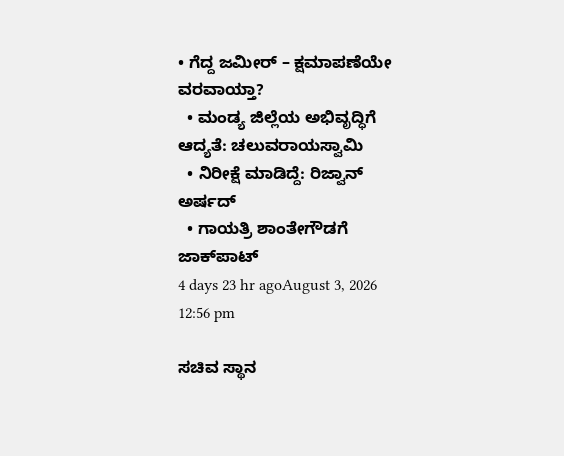• ಗೆದ್ದ ಜಮೀರ್ – ಕ್ಷಮಾಪಣೆಯೇ ವರವಾಯ್ತಾ?
  • ಮಂಡ್ಯ ಜಿಲ್ಲೆಯ ಅಭಿವೃದ್ಧಿಗೆ ಆದ್ಯತೆ: ಚಲುವರಾಯಸ್ವಾಮಿ
  • ನಿರೀಕ್ಷೆ ಮಾಡಿದ್ದೆ: ರಿಜ್ವಾನ್‌ ಅರ್ಷದ್‌
  • ಗಾಯತ್ರಿ ಶಾಂತೇಗೌಡಗೆ ಜಾಕ್‌ಪಾಟ್
4 days 23 hr agoAugust 3, 2026 12:56 pm

ಸಚಿವ ಸ್ಥಾನ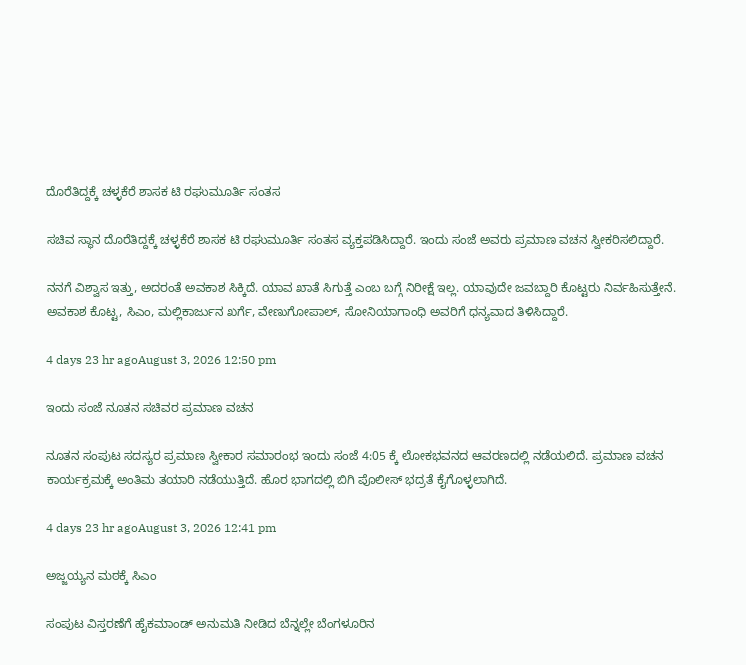ದೊರೆತಿದ್ದಕ್ಕೆ ಚಳ್ಳಕೆರೆ ಶಾಸಕ ಟಿ ರಘುಮೂರ್ತಿ ಸಂತಸ

ಸಚಿವ ಸ್ಥಾನ ದೊರೆತಿದ್ದಕ್ಕೆ ಚಳ್ಳಕೆರೆ ಶಾಸಕ ಟಿ ರಘುಮೂರ್ತಿ ಸಂತಸ ವ್ಯಕ್ತಪಡಿಸಿದ್ದಾರೆ. ಇಂದು ಸಂಜೆ ಅವರು ಪ್ರಮಾಣ ವಚನ ಸ್ವೀಕರಿಸಲಿದ್ದಾರೆ.

ನನಗೆ ವಿಶ್ವಾಸ ಇತ್ತು, ಅದರಂತೆ ಅವಕಾಶ ಸಿಕ್ಕಿದೆ. ಯಾವ ಖಾತೆ ಸಿಗುತ್ತೆ ಎಂಬ ಬಗ್ಗೆ ನಿರೀಕ್ಷೆ ಇಲ್ಲ. ಯಾವುದೇ ಜವಬ್ದಾರಿ ಕೊಟ್ಟರು ನಿರ್ವಹಿಸುತ್ತೇನೆ. ಅವಕಾಶ ಕೊಟ್ಟ, ಸಿಎಂ, ಮಲ್ಲಿಕಾರ್ಜುನ ಖರ್ಗೆ, ವೇಣುಗೋಪಾಲ್, ಸೋನಿಯಾಗಾಂಧಿ ಅವರಿಗೆ ಧನ್ಯವಾದ ತಿಳಿಸಿದ್ದಾರೆ.

4 days 23 hr agoAugust 3, 2026 12:50 pm

ಇಂದು ಸಂಜೆ ನೂತನ ಸಚಿವರ ಪ್ರಮಾಣ ವಚನ

ನೂತನ ಸಂಪುಟ ಸದಸ್ಯರ ಪ್ರಮಾಣ ಸ್ವೀಕಾರ ಸಮಾರಂಭ ಇಂದು ಸಂಜೆ 4:05 ಕ್ಕೆ ಲೋಕಭವನದ ಆವರಣದಲ್ಲಿ ನಡೆಯಲಿದೆ. ಪ್ರಮಾಣ ವಚನ ಕಾರ್ಯಕ್ರಮಕ್ಕೆ ಅಂತಿಮ ತಯಾರಿ ನಡೆಯುತ್ತಿದೆ. ಹೊರ ಭಾಗದಲ್ಲಿ ಬಿಗಿ ಪೊಲೀಸ್ ಭದ್ರತೆ ಕೈಗೊಳ್ಳಲಾಗಿದೆ.

4 days 23 hr agoAugust 3, 2026 12:41 pm

ಅಜ್ಜಯ್ಯನ ಮಠಕ್ಕೆ ಸಿಎಂ

ಸಂಪುಟ ವಿಸ್ತರಣೆಗೆ ಹೈಕಮಾಂಡ್‌ ಅನುಮತಿ ನೀಡಿದ ಬೆನ್ನಲ್ಲೇ ಬೆಂಗಳೂರಿನ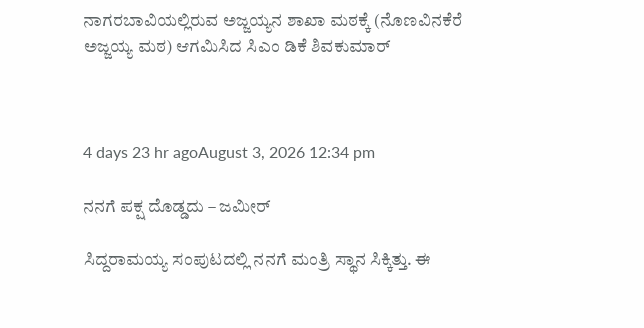ನಾಗರಬಾವಿಯಲ್ಲಿರುವ ಅಜ್ಜಯ್ಯನ ಶಾಖಾ ಮಠಕ್ಕೆ (ನೊಣವಿನಕೆರೆ ಅಜ್ಜಯ್ಯ ಮಠ) ಆಗಮಿಸಿದ ಸಿಎಂ ಡಿಕೆ ಶಿವಕುಮಾರ್‌



4 days 23 hr agoAugust 3, 2026 12:34 pm

ನನಗೆ ಪಕ್ಷ ದೊಡ್ಡದು – ಜಮೀರ್‌

ಸಿದ್ದರಾಮಯ್ಯ ಸಂಪುಟದಲ್ಲಿ ನನಗೆ ಮಂತ್ರಿ ಸ್ಥಾನ ಸಿಕ್ಕಿತ್ತು. ಈ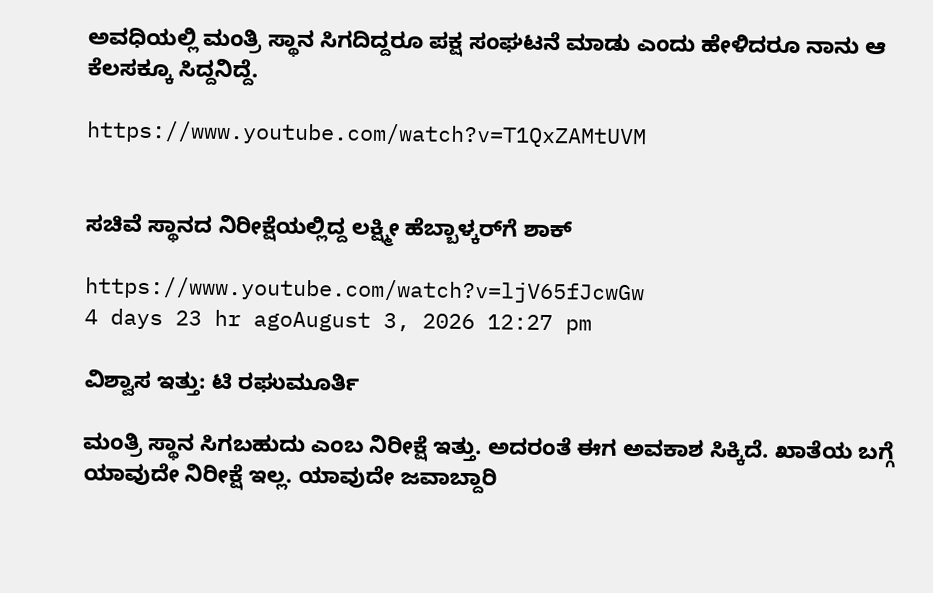ಅವಧಿಯಲ್ಲಿ ಮಂತ್ರಿ ಸ್ಥಾನ ಸಿಗದಿದ್ದರೂ ಪಕ್ಷ ಸಂಘಟನೆ ಮಾಡು ಎಂದು ಹೇಳಿದರೂ ನಾನು ಆ ಕೆಲಸಕ್ಕೂ ಸಿದ್ದನಿದ್ದೆ.

https://www.youtube.com/watch?v=T1QxZAMtUVM


ಸಚಿವೆ ಸ್ಥಾನದ ನಿರೀಕ್ಷೆಯಲ್ಲಿದ್ದ ಲಕ್ಷ್ಮೀ ಹೆಬ್ಬಾಳ್ಕರ್‌ಗೆ ಶಾಕ್‌

https://www.youtube.com/watch?v=ljV65fJcwGw
4 days 23 hr agoAugust 3, 2026 12:27 pm

ವಿಶ್ವಾಸ ಇತ್ತು: ಟಿ ರಘುಮೂರ್ತಿ

ಮಂತ್ರಿ ಸ್ಥಾನ ಸಿಗಬಹುದು ಎಂಬ ನಿರೀಕ್ಷೆ ಇತ್ತು. ಅದರಂತೆ ಈಗ ಅವಕಾಶ ಸಿಕ್ಕಿದೆ. ಖಾತೆಯ ಬಗ್ಗೆ ಯಾವುದೇ ನಿರೀಕ್ಷೆ ಇಲ್ಲ. ಯಾವುದೇ ಜವಾಬ್ದಾರಿ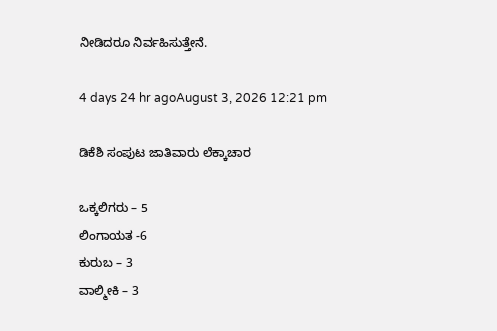ನೀಡಿದರೂ ನಿರ್ವಹಿಸುತ್ತೇನೆ.

4 days 24 hr agoAugust 3, 2026 12:21 pm

ಡಿಕೆಶಿ ಸಂಪುಟ ಜಾತಿವಾರು ಲೆಕ್ಕಾಚಾರ

ಒಕ್ಕಲಿಗರು – 5
ಲಿಂಗಾಯತ -6
ಕುರುಬ – 3
ವಾಲ್ಮೀಕಿ – 3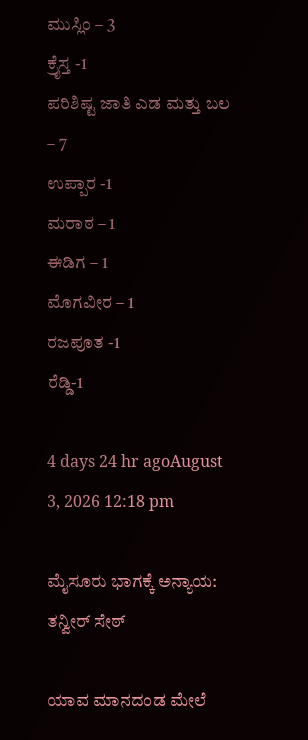ಮುಸ್ಲಿಂ – 3
ಕ್ರೈಸ್ತ -1
ಪರಿಶಿಷ್ಟ ಜಾತಿ ಎಡ ಮತ್ತು ಬಲ – 7
ಉಪ್ಪಾರ -1
ಮರಾಠ – 1
ಈಡಿಗ – 1
ಮೊಗವೀರ – 1
ರಜಪೂತ -1
ರೆಡ್ಡಿ-1

4 days 24 hr agoAugust 3, 2026 12:18 pm

ಮೈಸೂರು ಭಾಗಕ್ಕೆ ಅನ್ಯಾಯ: ತನ್ವೀರ್‌ ಸೇಠ್‌

ಯಾವ ಮಾನದಂಡ ಮೇಲೆ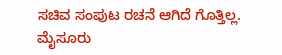ಸಚಿವ ಸಂಪುಟ ರಚನೆ ಆಗಿದೆ ಗೊತ್ತಿಲ್ಲ. ಮೈಸೂರು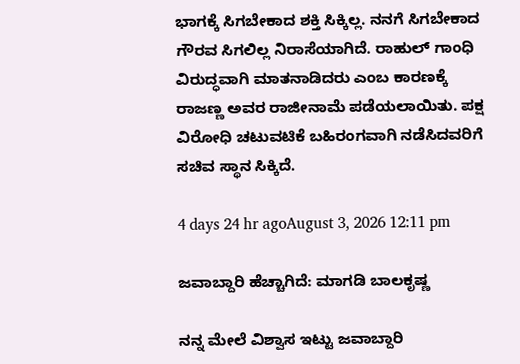ಭಾಗಕ್ಕೆ ಸಿಗಬೇಕಾದ ಶಕ್ತಿ ಸಿಕ್ಕಿಲ್ಲ. ನನಗೆ ಸಿಗಬೇಕಾದ ಗೌರವ ಸಿಗಲಿಲ್ಲ ನಿರಾಸೆಯಾಗಿದೆ. ರಾಹುಲ್ ಗಾಂಧಿ ವಿರುದ್ಧವಾಗಿ ಮಾತನಾಡಿದರು ಎಂಬ ಕಾರಣಕ್ಕೆ ರಾಜಣ್ಣ ಅವರ ರಾಜೀನಾಮೆ ಪಡೆಯಲಾಯಿತು. ಪಕ್ಷ ವಿರೋಧಿ ಚಟುವಟಿಕೆ ಬಹಿರಂಗವಾಗಿ ನಡೆಸಿದವರಿಗೆ ಸಚಿವ ಸ್ಥಾನ ಸಿಕ್ಕಿದೆ.

4 days 24 hr agoAugust 3, 2026 12:11 pm

ಜವಾಬ್ದಾರಿ ಹೆಚ್ಚಾಗಿದೆ: ಮಾಗಡಿ ಬಾಲಕೃಷ್ಣ

ನನ್ನ ಮೇಲೆ ವಿಶ್ವಾಸ ಇಟ್ಟು ಜವಾಬ್ದಾರಿ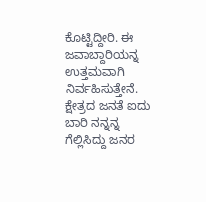ಕೊಟ್ಟಿದ್ದೀರಿ. ಈ ಜವಾಬ್ದಾರಿಯನ್ನ ಉತ್ತಮವಾಗಿ ನಿರ್ವಹಿಸುತ್ತೇನೆ. ಕ್ಷೇತ್ರದ ಜನತೆ ಐದು ಬಾರಿ ನನ್ನನ್ನ ಗೆಲ್ಲಿಸಿದ್ದು ಜನರ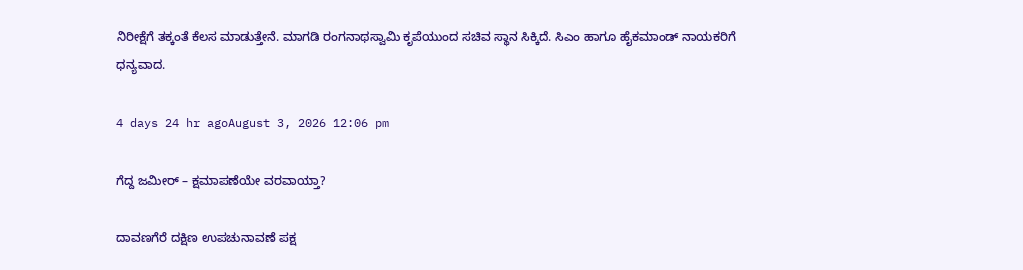ನಿರೀಕ್ಷೆಗೆ ತಕ್ಕಂತೆ ಕೆಲಸ ಮಾಡುತ್ತೇನೆ. ಮಾಗಡಿ ರಂಗನಾಥಸ್ವಾಮಿ ಕೃಪೆಯುಂದ ಸಚಿವ ಸ್ಥಾನ ಸಿಕ್ಕಿದೆ. ಸಿಎಂ ಹಾಗೂ ಹೈಕಮಾಂಡ್ ನಾಯಕರಿಗೆ ಧನ್ಯವಾದ.

4 days 24 hr agoAugust 3, 2026 12:06 pm

ಗೆದ್ದ ಜಮೀರ್ – ಕ್ಷಮಾಪಣೆಯೇ ವರವಾಯ್ತಾ?

ದಾವಣಗೆರೆ ದಕ್ಷಿಣ ಉಪಚುನಾವಣೆ ಪಕ್ಷ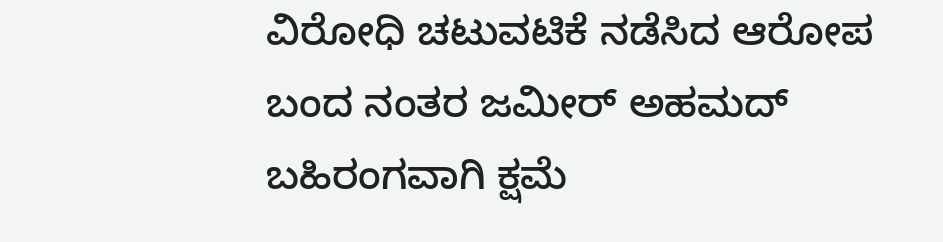ವಿರೋಧಿ ಚಟುವಟಿಕೆ ನಡೆಸಿದ ಆರೋಪ ಬಂದ ನಂತರ ಜಮೀರ್‌ ಅಹಮದ್‌ ಬಹಿರಂಗವಾಗಿ ಕ್ಷಮೆ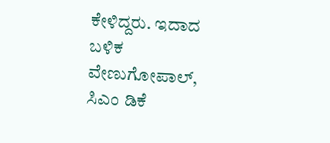ಕೇಳಿದ್ದರು. ಇದಾದ ಬಳಿಕ ವೇಣುಗೋಪಾಲ್, ಸಿಎಂ ಡಿಕೆ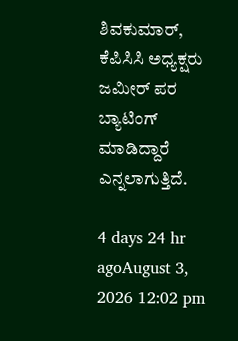ಶಿವಕುಮಾರ್‌, ಕೆಪಿಸಿಸಿ ಅಧ್ಯಕ್ಷರು ಜಮೀರ್ ಪರ ಬ್ಯಾಟಿಂಗ್‌ ಮಾಡಿದ್ದಾರೆ ಎನ್ನಲಾಗುತ್ತಿದೆ.

4 days 24 hr agoAugust 3, 2026 12:02 pm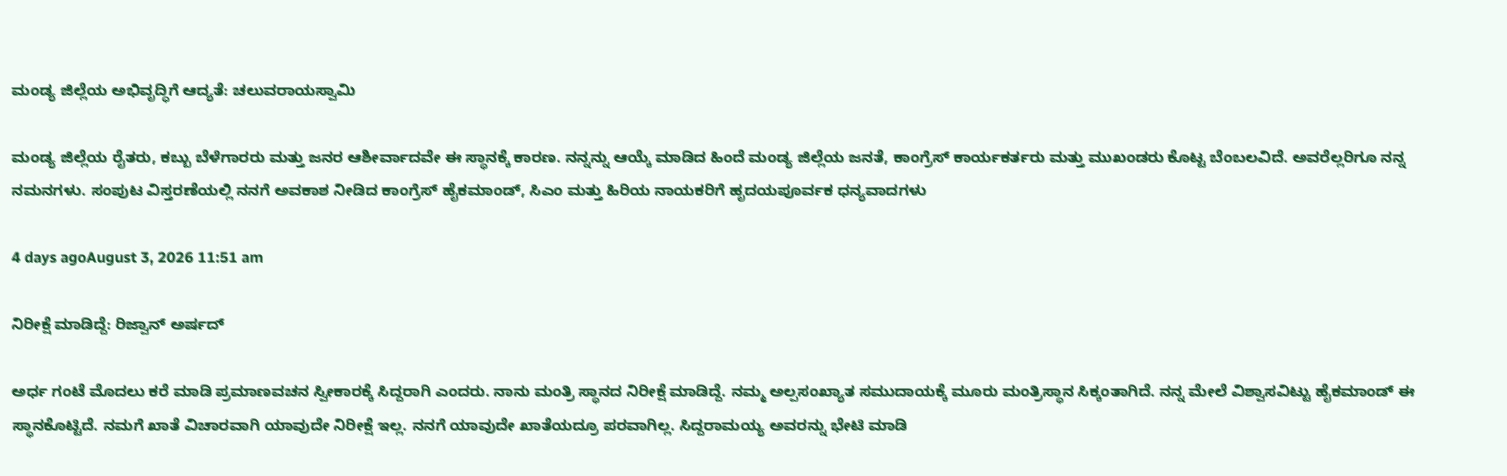ಮಂಡ್ಯ ಜಿಲ್ಲೆಯ ಅಭಿವೃದ್ಧಿಗೆ ಆದ್ಯತೆ: ಚಲುವರಾಯಸ್ವಾಮಿ

ಮಂಡ್ಯ ಜಿಲ್ಲೆಯ ರೈತರು, ಕಬ್ಬು ಬೆಳೆಗಾರರು ಮತ್ತು ಜನರ ಆಶೀರ್ವಾದವೇ ಈ ಸ್ಥಾನಕ್ಕೆ ಕಾರಣ. ನನ್ನನ್ನು ಆಯ್ಕೆ ಮಾಡಿದ ಹಿಂದೆ ಮಂಡ್ಯ ಜಿಲ್ಲೆಯ ಜನತೆ, ಕಾಂಗ್ರೆಸ್ ಕಾರ್ಯಕರ್ತರು ಮತ್ತು ಮುಖಂಡರು ಕೊಟ್ಟ ಬೆಂಬಲವಿದೆ. ಅವರೆಲ್ಲರಿಗೂ ನನ್ನ ನಮನಗಳು. ಸಂಪುಟ ವಿಸ್ತರಣೆಯಲ್ಲಿ ನನಗೆ ಅವಕಾಶ ನೀಡಿದ ಕಾಂಗ್ರೆಸ್ ಹೈಕಮಾಂಡ್, ಸಿಎಂ ಮತ್ತು ಹಿರಿಯ ನಾಯಕರಿಗೆ ಹೃದಯಪೂರ್ವಕ ಧನ್ಯವಾದಗಳು

4 days agoAugust 3, 2026 11:51 am

ನಿರೀಕ್ಷೆ ಮಾಡಿದ್ದೆ: ರಿಜ್ವಾನ್‌ ಅರ್ಷದ್‌

ಅರ್ಧ ಗಂಟೆ ಮೊದಲು ಕರೆ ಮಾಡಿ ಪ್ರಮಾಣವಚನ ಸ್ವೀಕಾರಕ್ಕೆ ಸಿದ್ದರಾಗಿ ಎಂದರು. ನಾನು ಮಂತ್ರಿ ಸ್ಥಾನದ‌ ನಿರೀಕ್ಷೆ ಮಾಡಿದ್ದೆ. ನಮ್ಮ ಅಲ್ಪಸಂಖ್ಯಾತ ಸಮುದಾಯಕ್ಕೆ‌ ಮೂರು ಮಂತ್ರಿ‌ಸ್ಥಾನ ಸಿಕ್ಕಂತಾಗಿದೆ. ನನ್ನ ‌ಮೇಲೆ ವಿಶ್ವಾಸವಿಟ್ಟು ಹೈಕಮಾಂಡ್ ಈ ಸ್ಥಾನ‌ಕೊಟ್ಟಿದೆ‌. ನಮಗೆ ಖಾತೆ ವಿಚಾರವಾಗಿ ಯಾವುದೇ ನಿರೀಕ್ಷೆ ಇಲ್ಲ. ನನಗೆ ಯಾವುದೇ ಖಾತೆಯದ್ರೂ ಪರವಾಗಿಲ್ಲ. ಸಿದ್ದರಾಮಯ್ಯ ಅವರನ್ನು ಭೇಟಿ‌ ಮಾಡಿ‌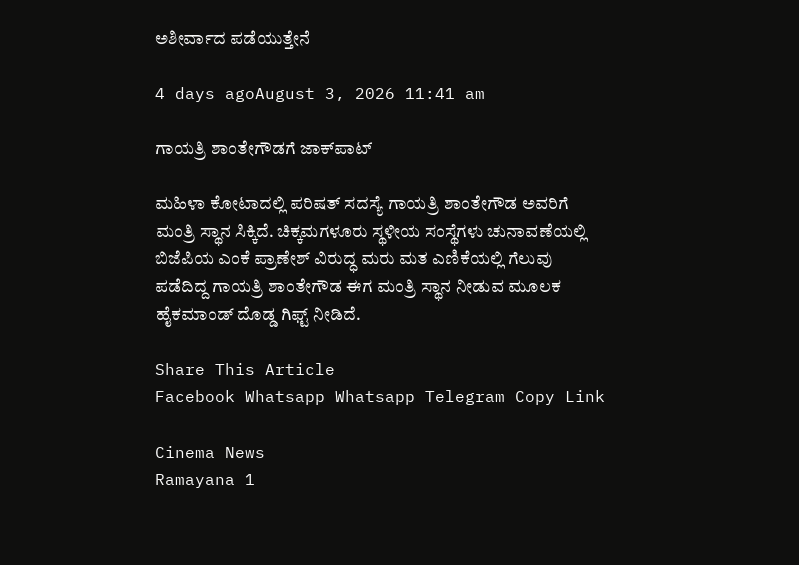ಅಶೀರ್ವಾದ ಪಡೆಯುತ್ತೇನೆ

4 days agoAugust 3, 2026 11:41 am

ಗಾಯತ್ರಿ ಶಾಂತೇಗೌಡಗೆ ಜಾಕ್‌ಪಾಟ್

ಮಹಿಳಾ ಕೋಟಾದಲ್ಲಿ ಪರಿಷತ್‌ ಸದಸ್ಯೆ ಗಾಯತ್ರಿ ಶಾಂತೇಗೌಡ ಅವರಿಗೆ ಮಂತ್ರಿ ಸ್ಥಾನ ಸಿಕ್ಕಿದೆ. ಚಿಕ್ಕಮಗಳೂರು ಸ್ಥಳೀಯ ಸಂಸ್ಥೆಗಳು ಚುನಾವಣೆಯಲ್ಲಿ ಬಿಜೆಪಿಯ ಎಂಕೆ ಪ್ರಾಣೇಶ್ ವಿರುದ್ಧ ಮರು ಮತ ಎಣಿಕೆಯಲ್ಲಿ ಗೆಲುವು ಪಡೆದಿದ್ದ ಗಾಯತ್ರಿ ಶಾಂತೇಗೌಡ ಈಗ ಮಂತ್ರಿ ಸ್ಥಾನ ನೀಡುವ ಮೂಲಕ ಹೈಕಮಾಂಡ್‌ ದೊಡ್ಡ ಗಿಫ್ಟ್‌ ನೀಡಿದೆ.

Share This Article
Facebook Whatsapp Whatsapp Telegram Copy Link

Cinema News
Ramayana 1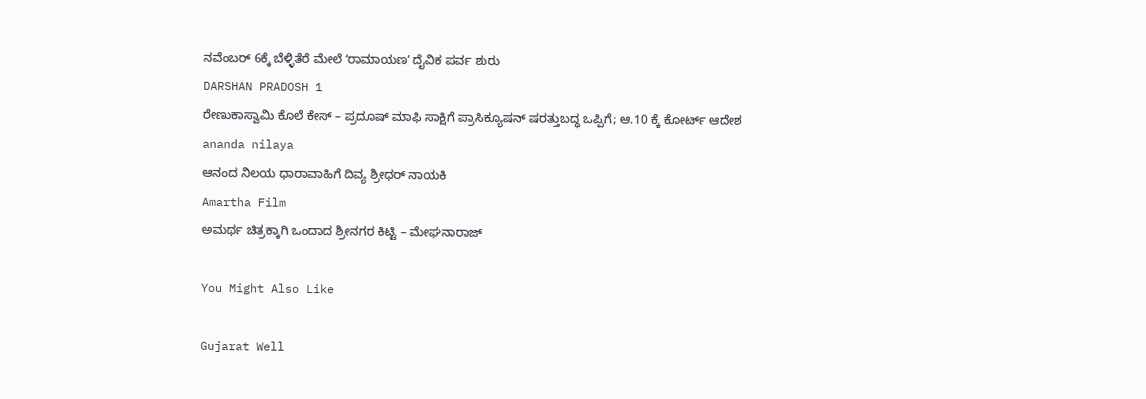ನವೆಂಬರ್ 6ಕ್ಕೆ ಬೆಳ್ಳಿತೆರೆ ಮೇಲೆ ʻರಾಮಾಯಣʼ ದೈವಿಕ ಪರ್ವ ಶುರು
DARSHAN PRADOSH 1
ರೇಣುಕಾಸ್ವಾಮಿ ಕೊಲೆ ಕೇಸ್‌ – ಪ್ರದೂಷ್‌ ಮಾಫಿ ಸಾಕ್ಷಿಗೆ ಪ್ರಾಸಿಕ್ಯೂಷನ್ ಷರತ್ತುಬದ್ಧ ಒಪ್ಪಿಗೆ; ಆ.10 ಕ್ಕೆ ಕೋರ್ಟ್ ಆದೇಶ
ananda nilaya
ಆನಂದ ನಿಲಯ ಧಾರಾವಾಹಿಗೆ ದಿವ್ಯ ಶ್ರೀಧರ್ ನಾಯಕಿ
Amartha Film
ಅಮರ್ಥ ಚಿತ್ರಕ್ಕಾಗಿ ಒಂದಾದ ಶ್ರೀನಗರ ಕಿಟ್ಟಿ – ಮೇಘನಾರಾಜ್

You Might Also Like

Gujarat Well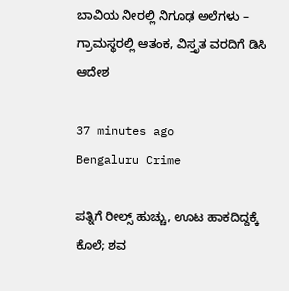ಬಾವಿಯ ನೀರಲ್ಲಿ ನಿಗೂಢ ಅಲೆಗಳು – ಗ್ರಾಮಸ್ಥರಲ್ಲಿ ಆತಂಕ, ವಿಸ್ತೃತ ವರದಿಗೆ ಡಿಸಿ ಆದೇಶ

37 minutes ago
Bengaluru Crime

ಪತ್ನಿಗೆ ರೀಲ್ಸ್ ಹುಚ್ಚು, ಊಟ ಹಾಕದಿದ್ದಕ್ಕೆ ಕೊಲೆ; ಶವ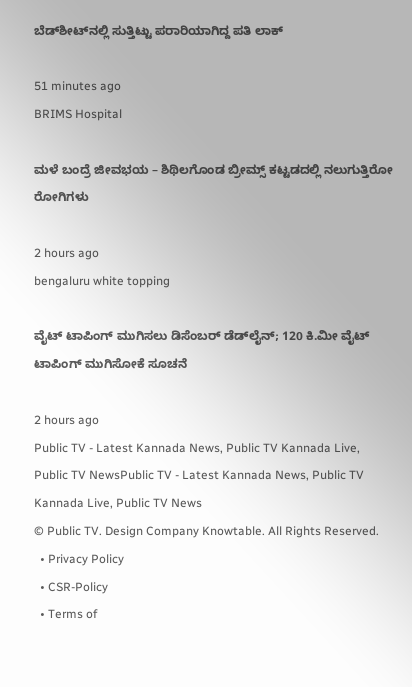ಬೆಡ್‌ಶೀಟ್‌ನಲ್ಲಿ ಸುತ್ತಿಟ್ಟು ಪರಾರಿಯಾಗಿದ್ದ ಪತಿ ಲಾಕ್‌

51 minutes ago
BRIMS Hospital

ಮಳೆ ಬಂದ್ರೆ ಜೀವಭಯ – ಶಿಥಿಲಗೊಂಡ ಬ್ರೀಮ್ಸ್ ಕಟ್ಟಡದಲ್ಲಿ ನಲುಗುತ್ತಿರೋ ರೋಗಿಗಳು

2 hours ago
bengaluru white topping

ವೈಟ್ ಟಾಪಿಂಗ್ ಮುಗಿಸಲು ಡಿಸೆಂಬರ್ ಡೆಡ್‌ಲೈನ್; 120 ಕಿ.ಮೀ ವೈಟ್ ಟಾಪಿಂಗ್ ಮುಗಿಸೋಕೆ ಸೂಚನೆ

2 hours ago
Public TV - Latest Kannada News, Public TV Kannada Live, Public TV NewsPublic TV - Latest Kannada News, Public TV Kannada Live, Public TV News
© Public TV. Design Company Knowtable. All Rights Reserved.
  • Privacy Policy
  • CSR-Policy
  • Terms of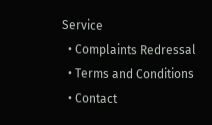Service
  • Complaints Redressal
  • Terms and Conditions
  • Contact